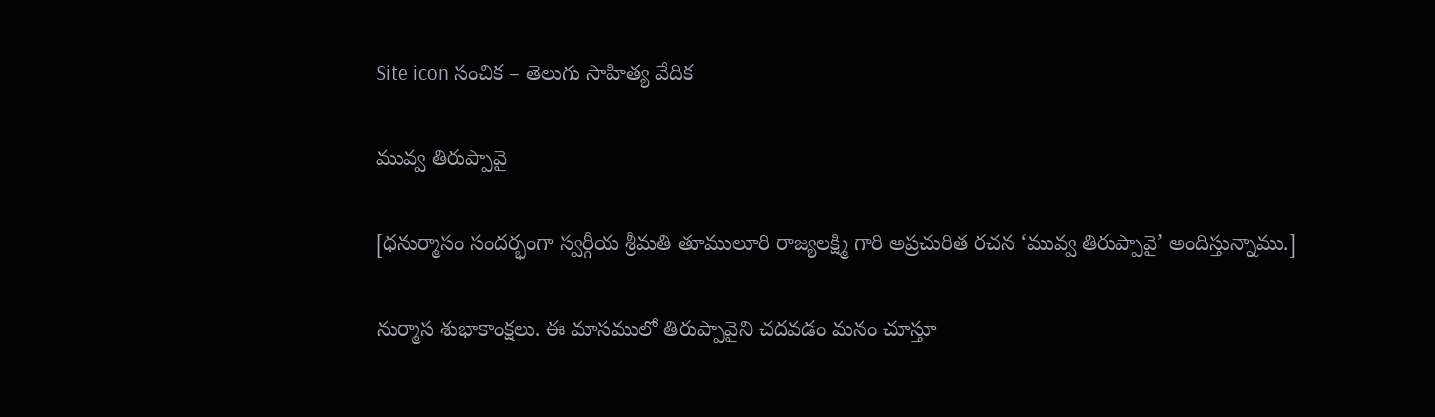Site icon సంచిక – తెలుగు సాహిత్య వేదిక

మువ్వ తిరుప్పావై

[ధనుర్మాసం సందర్భంగా స్వర్గీయ శ్రీమతి తూములూరి రాజ్యలక్ష్మి గారి అప్రచురిత రచన ‘మువ్వ తిరుప్పావై’ అందిస్తున్నాము.]

నుర్మాస శుభాకాంక్షలు. ఈ మాసములో తిరుప్పావైని చదవడం మనం చూస్తూ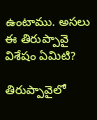ఉంటాము. అసలు ఈ తిరుప్పావై విశేషం ఏమిటి?

తిరుప్పావైలో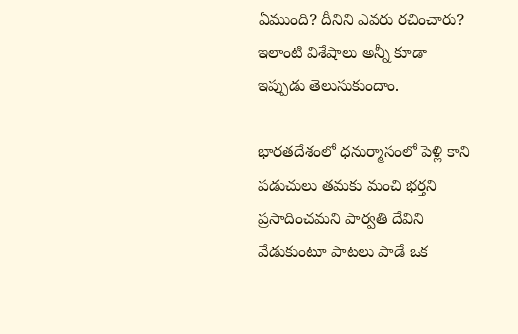ఏముంది? దీనిని ఎవరు రచించారు? ఇలాంటి విశేషాలు అన్నీ కూడా ఇప్పుడు తెలుసుకుందాం.

భారతదేశంలో ధనుర్మాసంలో పెళ్లి కాని పడుచులు తమకు మంచి భర్తని ప్రసాదించమని పార్వతి దేవిని వేడుకుంటూ పాటలు పాడే ఒక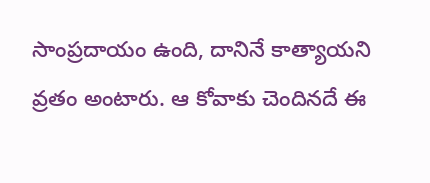సాంప్రదాయం ఉంది, దానినే కాత్యాయని వ్రతం అంటారు. ఆ కోవాకు చెందినదే ఈ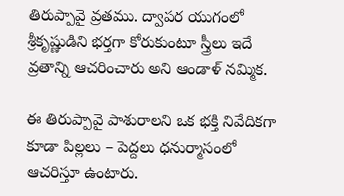తిరుప్పావై వ్రతము. ద్వాపర యుగంలో శ్రీకృష్ణుడిని భర్తగా కోరుకుంటూ స్త్రీలు ఇదే వ్రతాన్ని ఆచరించారు అని ఆండాళ్ నమ్మిక.

ఈ తిరుప్పావై పాశురాలని ఒక భక్తి నివేదికగా కూడా పిల్లలు – పెద్దలు ధనుర్మాసంలో ఆచరిస్తూ ఉంటారు.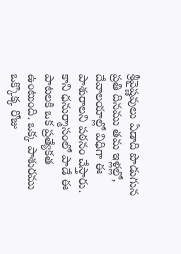శ్రీవైష్ణవులు ఏడాది పొడుగున ప్రతి దినము తమ ఇళ్లల్లో, దేవాలయాల్లో విధిగా ఈ పాశురాలని పఠనం చేస్తారు. కాని ధనుర్మాసంలో పాడే ఈ పాటలకి ఒక ప్రత్యేకత ఉంటుంది. ఒక్క పాశురము ఒక్కొక్క రోజు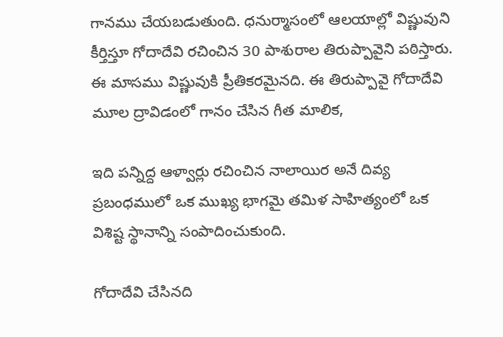గానము చేయబడుతుంది. ధనుర్మాసంలో ఆలయాల్లో విష్ణువుని కీర్తిస్తూ గోదాదేవి రచించిన 30 పాశురాల తిరుప్పావైని పఠిస్తారు. ఈ మాసము విష్ణువుకి ప్రీతికరమైనది. ఈ తిరుప్పావై గోదాదేవి మూల ద్రావిడంలో గానం చేసిన గీత మాలిక,

ఇది పన్నిద్ద ఆళ్వార్లు రచించిన నాలాయిర అనే దివ్య ప్రబంధములో ఒక ముఖ్య భాగమై తమిళ సాహిత్యంలో ఒక విశిష్ట స్థానాన్ని సంపాదించుకుంది.

గోదాదేవి చేసినది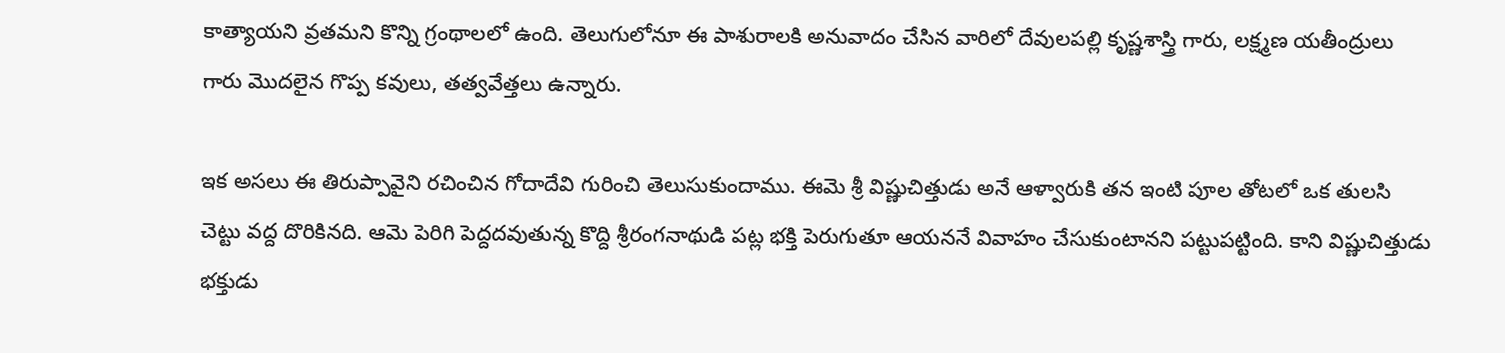కాత్యాయని వ్రతమని కొన్ని గ్రంథాలలో ఉంది. తెలుగులోనూ ఈ పాశురాలకి అనువాదం చేసిన వారిలో దేవులపల్లి కృష్ణశాస్త్రి గారు, లక్ష్మణ యతీంద్రులు గారు మొదలైన గొప్ప కవులు, తత్వవేత్తలు ఉన్నారు.

ఇక అసలు ఈ తిరుప్పావైని రచించిన గోదాదేవి గురించి తెలుసుకుందాము. ఈమె శ్రీ విష్ణుచిత్తుడు అనే ఆళ్వారుకి తన ఇంటి పూల తోటలో ఒక తులసి చెట్టు వద్ద దొరికినది. ఆమె పెరిగి పెద్దదవుతున్న కొద్ది శ్రీరంగనాథుడి పట్ల భక్తి పెరుగుతూ ఆయననే వివాహం చేసుకుంటానని పట్టుపట్టింది. కాని విష్ణుచిత్తుడు భక్తుడు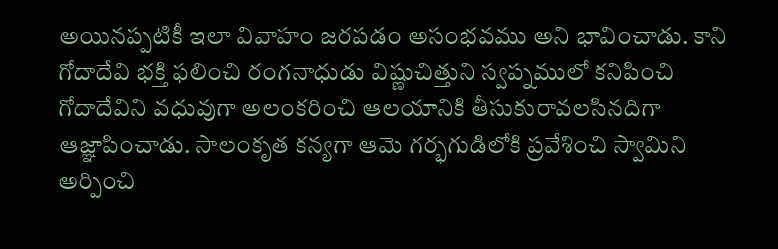అయినప్పటికీ ఇలా వివాహం జరపడం అసంభవము అని భావించాడు. కాని గోదాదేవి భక్తి ఫలించి రంగనాధుడు విష్ణుచిత్తుని స్వప్నములో కనిపించి గోదాదేవిని వధువుగా అలంకరించి ఆలయానికి తీసుకురావలసినదిగా ఆజ్ఞాపించాడు. సాలంకృత కన్యగా ఆమె గర్భగుడిలోకి ప్రవేశించి స్వామిని అర్పించి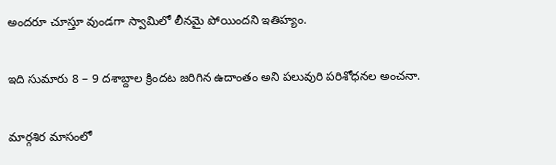అందరూ చూస్తూ వుండగా స్వామిలో లీనమై పోయిందని ఇతిహ్యం.

ఇది సుమారు 8 – 9 దశాబ్దాల క్రిందట జరిగిన ఉదాంతం అని పలువురి పరిశోధనల అంచనా.

మార్గశిర మాసంలో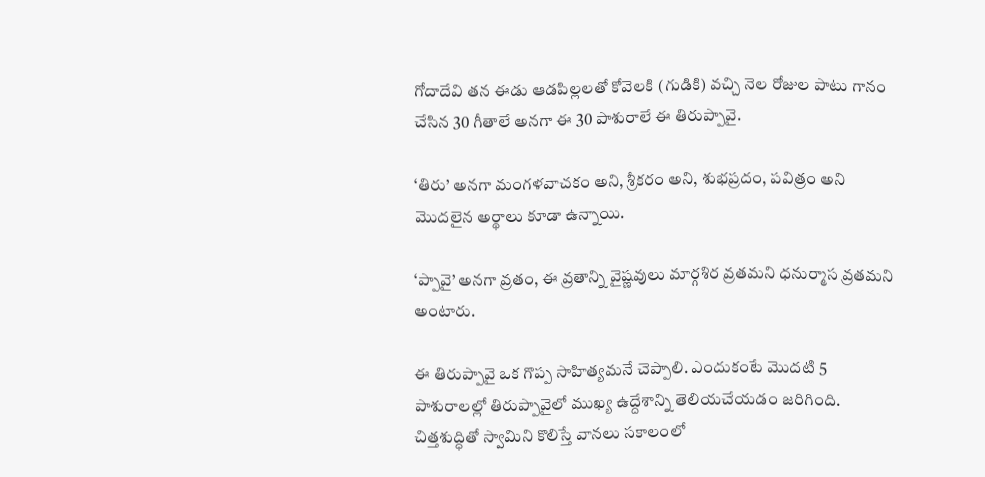గోదాదేవి తన ఈడు ఆడపిల్లలతో కోవెలకి (గుడికి) వచ్చి నెల రోజుల పాటు గానం చేసిన 30 గీతాలే అనగా ఈ 30 పాశురాలే ఈ తిరుప్పావై.

‘తిరు’ అనగా మంగళవాచకం అని, శ్రీకరం అని, శుభప్రదం, పవిత్రం అని మొదలైన అర్థాలు కూడా ఉన్నాయి.

‘ప్పావై’ అనగా వ్రతం, ఈ వ్రతాన్ని వైష్ణవులు మార్గశిర వ్రతమని ధనుర్మాస వ్రతమని అంటారు.

ఈ తిరుప్పావై ఒక గొప్ప సాహిత్యమనే చెప్పాలి. ఎందుకంటే మొదటి 5 పాశురాలల్లో తిరుప్పావైలో ముఖ్య ఉద్దేశాన్ని తెలియచేయడం జరిగింది. చిత్తశుద్ధితో స్వామిని కొలిస్తే వానలు సకాలంలో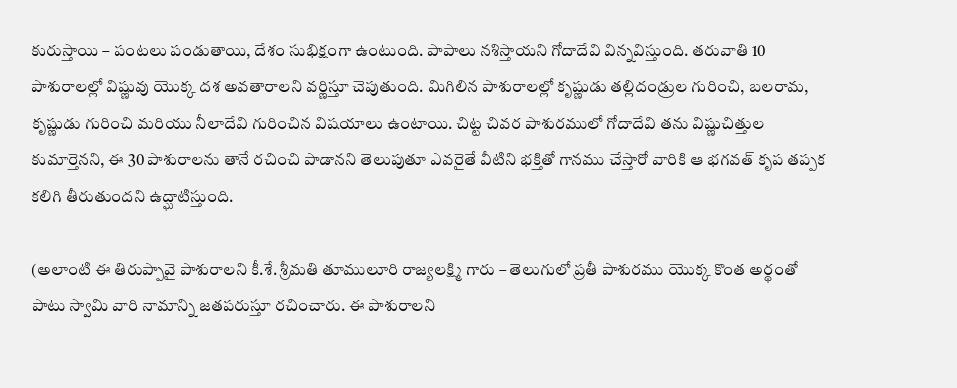కురుస్తాయి – పంటలు పండుతాయి, దేశం సుభిక్షంగా ఉంటుంది. పాపాలు నశిస్తాయని గోదాదేవి విన్నవిస్తుంది. తరువాతి 10 పాశురాలల్లో విష్ణువు యొక్క దశ అవతారాలని వర్ణిస్తూ చెపుతుంది. మిగిలిన పాశురాలల్లో కృష్ణుడు తల్లిదండ్రుల గురించి, బలరామ, కృష్ణుడు గురించి మరియు నీలాదేవి గురించిన విషయాలు ఉంటాయి. చిట్ట చివర పాశురములో గోదాదేవి తను విష్ణుచిత్తుల కుమార్తెనని, ఈ 30 పాశురాలను తానే రచించి పాడానని తెలుపుతూ ఎవరైతే వీటిని భక్తితో గానము చేస్తారో వారికి ఆ భగవత్ కృప తప్పక కలిగి తీరుతుందని ఉద్ఘాటిస్తుంది.

(అలాంటి ఈ తిరుప్పావై పాశురాలని కీ.శే. శ్రీమతి తూములూరి రాజ్యలక్ష్మి గారు – తెలుగులో ప్రతీ పాశురము యొక్క కొంత అర్థంతో పాటు స్వామి వారి నామాన్ని జతపరుస్తూ రచించారు. ఈ పాశురాలని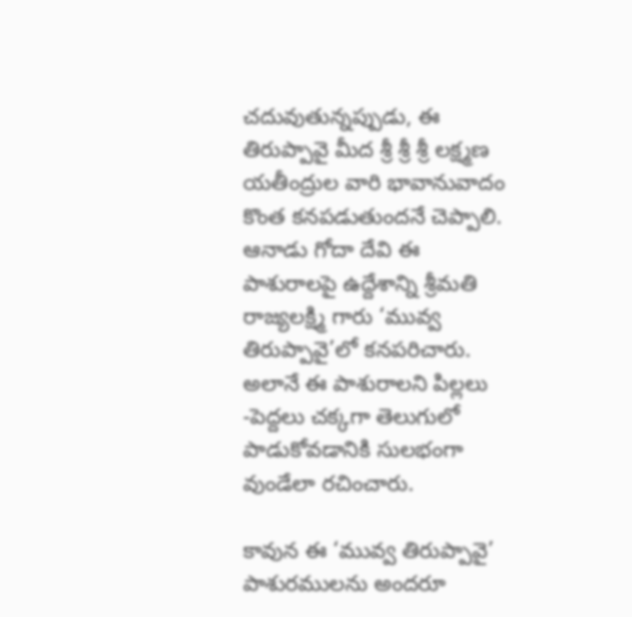చదువుతున్నప్పుడు, ఈ తిరుప్పావై మీద శ్రీ శ్రీ శ్రీ లక్ష్మణ యతీంద్రుల వారి భావానువాదం కొంత కనపడుతుందనే చెప్పాలి. ఆనాడు గోదా దేవి ఈ పాశురాలపై ఉద్దేశాన్ని శ్రీమతి రాజ్యలక్ష్మి గారు ‘మువ్వ తిరుప్పావై’లో కనపరిచారు. అలానే ఈ పాశురాలని పిల్లలు -పెద్దలు చక్కగా తెలుగులో పాడుకోవడానికి సులభంగా వుండేలా రచించారు.

కావున ఈ ‘మువ్వ తిరుప్పావై’ పాశురములను అందరూ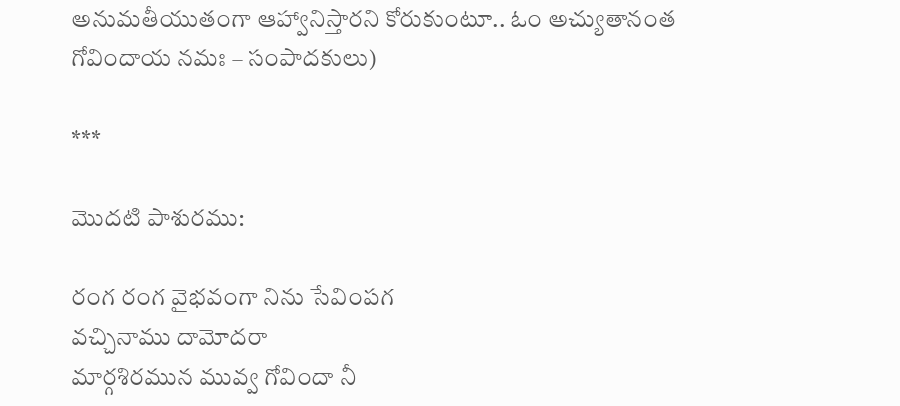అనుమతీయుతంగా ఆహ్వానిస్తారని కోరుకుంటూ.. ఓం అచ్యుతానంత గోవిందాయ నమః – సంపాదకులు)

***

మొదటి పాశురము:

రంగ రంగ వైభవంగా నిను సేవింపగ
వచ్చినాము దామోదరా
మార్గశిరమున మువ్వ గోవిందా నీ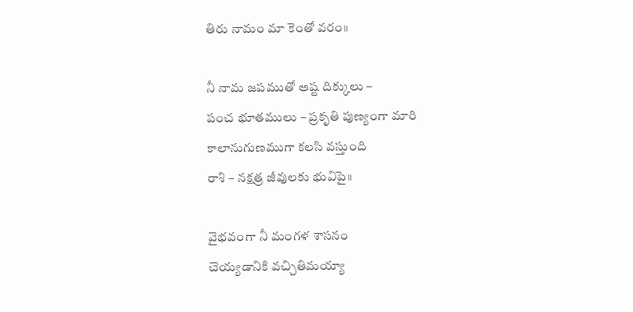తిరు నామం మా కెంతో వరం॥

నీ నామ జపముతో అష్ట దిక్కులు –
పంచ భూతములు – ప్రకృతి పుణ్యంగా మారి
కాలానుగుణముగా కలసి వస్తుంది
రాశి – నక్షత్ర జీవులకు భువిపై॥

వైభవంగా నీ మంగళ శాసనం
చెయ్యడానికి వచ్చితిమయ్యా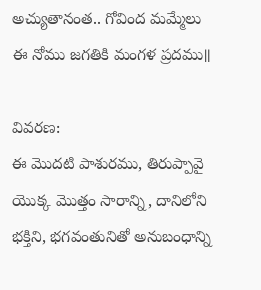అచ్యుతానంత.. గోవింద మమ్మేలు
ఈ నోము జగతికి మంగళ ప్రదము॥

వివరణ:
ఈ మొదటి పాశురము, తిరుప్పావై యొక్క మొత్తం సారాన్ని, దానిలోని భక్తిని, భగవంతునితో అనుబంధాన్ని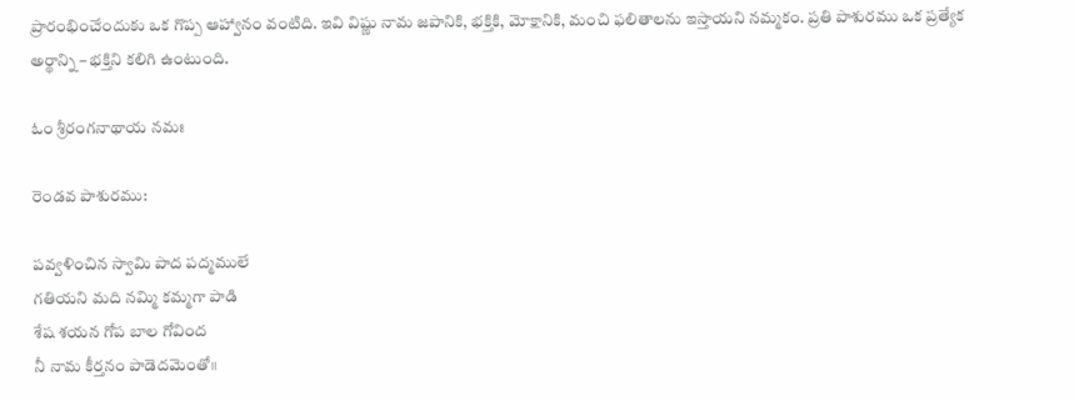ప్రారంభించేందుకు ఒక గొప్ప ఆహ్వానం వంటిది. ఇవి విష్ణు నామ జపానికి, భక్తికి, మోక్షానికి, మంచి ఫలితాలను ఇస్తాయని నమ్మకం. ప్రతి పాశురము ఒక ప్రత్యేక అర్థాన్ని – భక్తిని కలిగి ఉంటుంది.

ఓం శ్రీరంగనాథాయ నమః

రెండవ పాశురము:

పవ్వళించిన స్వామి పాద పద్మములే
గతియని మది నమ్మి కమ్మగా పాడి
శేష శయన గోప బాల గోవింద
నీ నామ కీర్తనం పాడెదమెంతో॥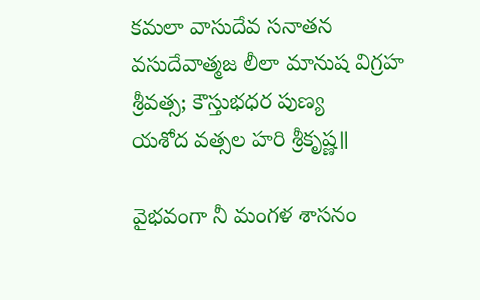కమలా వాసుదేవ సనాతన
వసుదేవాత్మజ లీలా మానుష విగ్రహ
శ్రీవత్స; కౌస్తుభధర పుణ్య
యశోద వత్సల హరి శ్రీకృష్ణ॥

వైభవంగా నీ మంగళ శాసనం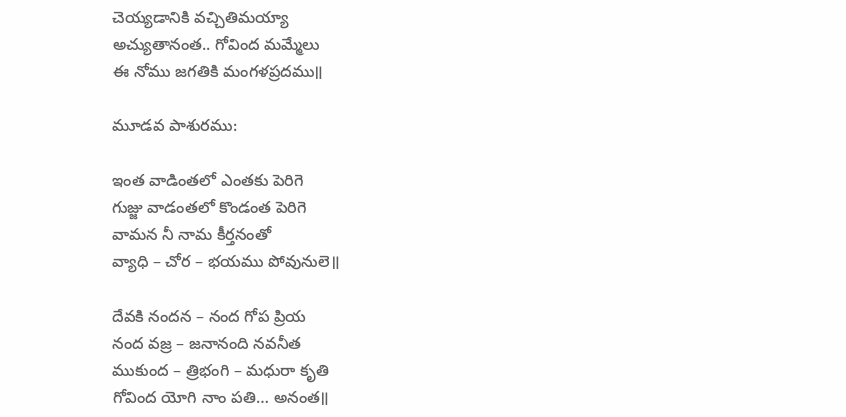చెయ్యడానికి వచ్చితిమయ్యా
అచ్యుతానంత.. గోవింద మమ్మేలు
ఈ నోము జగతికి మంగళప్రదము॥

మూడవ పాశురము:

ఇంత వాడింతలో ఎంతకు పెరిగె
గుజ్జు వాడంతలో కొండంత పెరిగె
వామన నీ నామ కీర్తనంతో
వ్యాధి – చోర – భయము పోవునులె॥

దేవకి నందన – నంద గోప ప్రియ
నంద వజ్ర – జనానంది నవనీత
ముకుంద – త్రిభంగి – మధురా కృతి
గోవింద యోగి నాం పతి… అనంత॥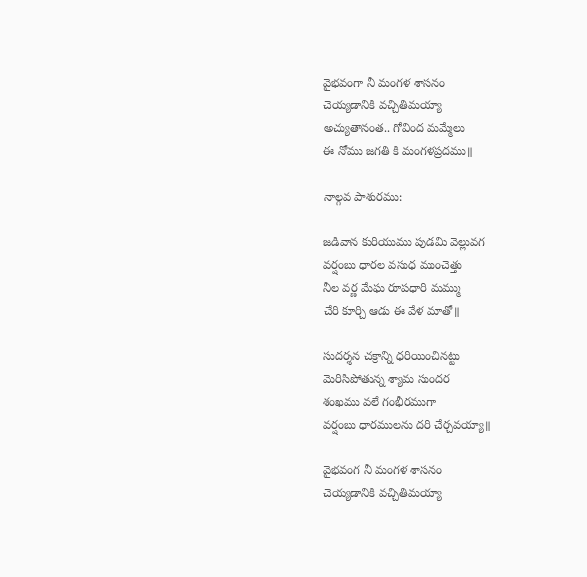వైభవంగా నీ మంగళ శాసనం
చెయ్యడానికి వచ్చితిమయ్యా
అచ్యుతానంత.. గోవింద మమ్మేలు
ఈ నోము జగతి కి మంగళప్రదము॥

నాల్గవ పాశురము:

జడివాన కురియుము పుడమి వెల్లువగ
వర్షంబు ధారల వసుధ ముంచెత్తు
నీల వర్ణ మేఘ రూపధారి మమ్ము
చేరి కూర్చి ఆడు ఈ వేళ మాతో॥

సుదర్శన చక్రాన్ని ధరియించినట్టు
మెరిసిపోతున్న శ్యామ సుందర
శంఖము వలే గంభీరముగా
వర్షంబు ధారములను దరి చేర్చవయ్యా॥

వైభవంగ నీ మంగళ శాసనం
చెయ్యడానికి వచ్చితిమయ్యా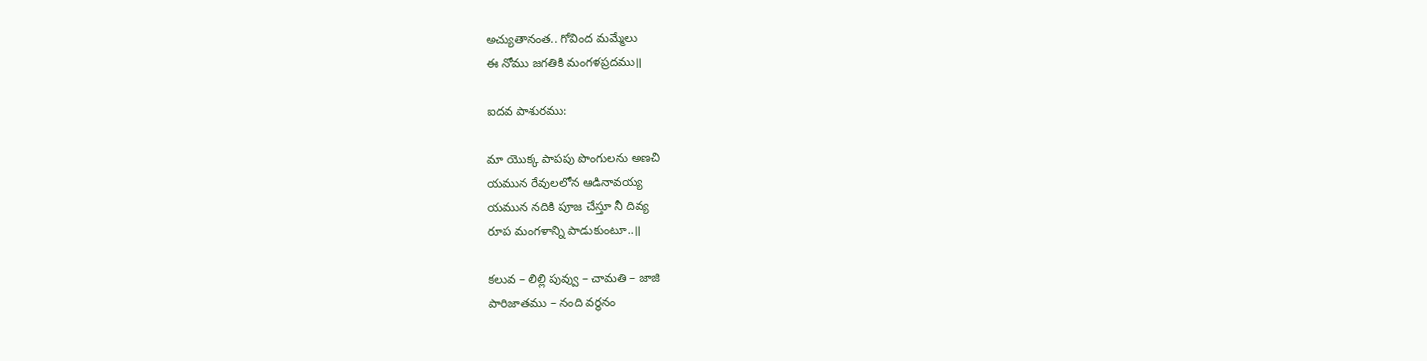అచ్యుతానంత.. గోవింద మమ్మేలు
ఈ నోము జగతికి మంగళప్రదము॥

ఐదవ పాశురము:

మా యొక్క పాపపు పొంగులను అణచి
యమున రేవులలోన ఆడినావయ్య
యమున నదికి పూజ చేస్తూ నీ దివ్య
రూప మంగళాన్ని పాడుకుంటూ..॥

కలువ – లిల్లి పువ్వు – చామతి – జాజి
పారిజాతము – నంది వర్ధనం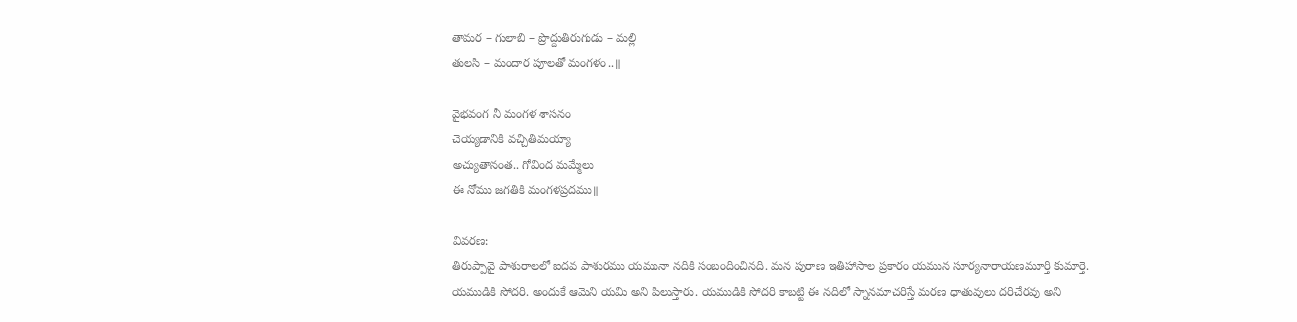తామర – గులాబి – ప్రొద్దుతిరుగుడు – మల్లి
తులసి – మందార పూలతో మంగళం..॥

వైభవంగ నీ మంగళ శాసనం
చెయ్యడానికి వచ్చితిమయ్యా
అచ్యుతానంత.. గోవింద మమ్మేలు
ఈ నోము జగతికి మంగళప్రదము॥

వివరణ:
తిరుప్పావై పాశురాలలో ఐదవ పాశురము యమునా నదికి సంబందించినది. మన పురాణ ఇతిహాసాల ప్రకారం యమున సూర్యనారాయణమూర్తి కుమార్తె. యముడికి సోదరి. అందుకే ఆమెని యమి అని పిలుస్తారు. యముడికి సోదరి కాబట్టి ఈ నదిలో స్నానమాచరిస్తే మరణ ధాతువులు దరిచేరవు అని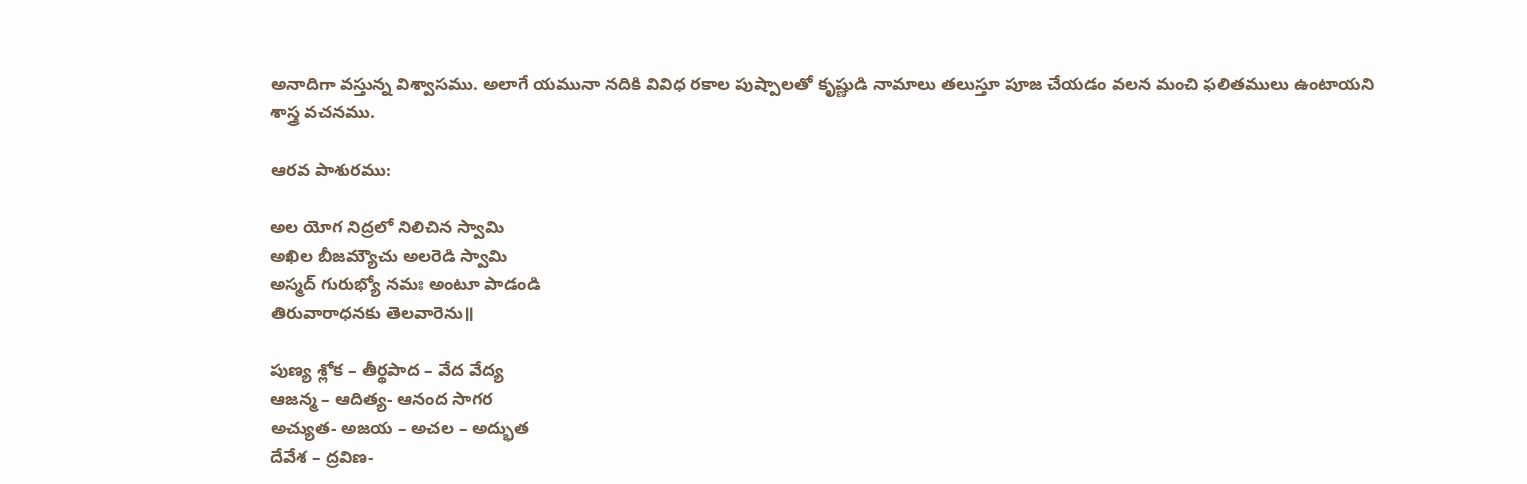అనాదిగా వస్తున్న విశ్వాసము. అలాగే యమునా నదికి వివిధ రకాల పుష్పాలతో కృష్ణుడి నామాలు తలుస్తూ పూజ చేయడం వలన మంచి ఫలితములు ఉంటాయని శాస్త్ర వచనము.

ఆరవ పాశురము:

అల యోగ నిద్రలో నిలిచిన స్వామి
అఖిల బీజమ్యౌచు అలరెడి స్వామి
అస్మద్ గురుభ్యో నమః అంటూ పాడండి
తిరువారాధనకు తెలవారెను॥

పుణ్య శ్లోక – తీర్థపాద – వేద వేద్య
ఆజన్మ – ఆదిత్య- ఆనంద సాగర
అచ్యుత- అజయ – అచల – అద్భుత
దేవేశ – ద్రవిణ-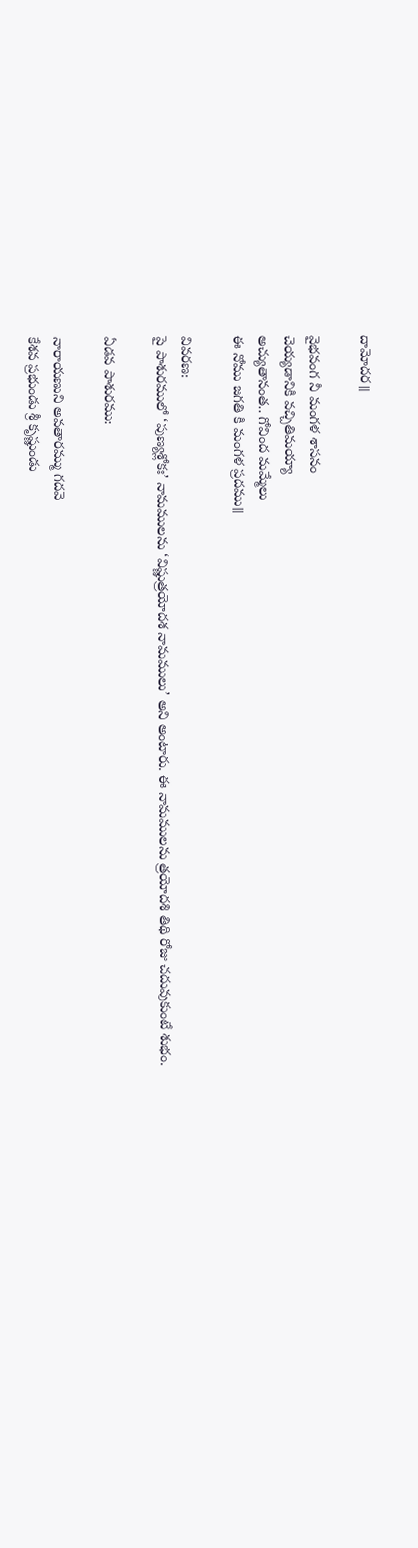దామోదర॥

వైభవంగ నీ మంగళ శాసనం
చెయ్యడానికి వచ్చితిమయ్యా
అచ్యుతానంత.. గోవింద మమ్మేలు
ఈ నోము జగతి కి మంగళ ప్రదము॥

వివరణ:
పై పాశురములో ‘పుణ్యశ్లోకః’ నామములను ‘విష్ణుత్రయోదశ నామములు’ అని అంటారు. ఈ నామములను త్రయోదశి తిథి రోజు చదువుకుంటే శుభం.

ఏడవ పాశురము:

నారాయణుని అవతారమ్ము గదవె
కేశవ ప్రభుండు శ్రీ కృష్ణుండు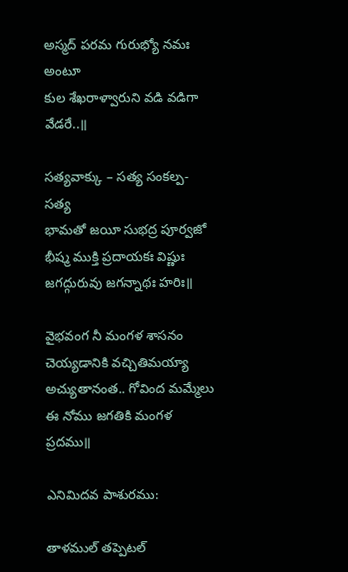అస్మద్ పరమ గురుభ్యో నమః అంటూ
కుల శేఖరాళ్వారుని వడి వడిగా వేడరే..॥

సత్యవాక్కు – సత్య సంకల్ప- సత్య
భామతో జయీ సుభద్ర పూర్వజో
భీష్మ ముక్తి ప్రదాయకః విష్ణుః
జగద్గురువు జగన్నాథః హరిః॥

వైభవంగ నీ మంగళ శాసనం
చెయ్యడానికి వచ్చితిమయ్యా
అచ్యుతానంత.. గోవింద మమ్మేలు
ఈ నోము జగతికి మంగళ ప్రదము॥

ఎనిమిదవ పాశురము:

తాళముల్ తప్పెటల్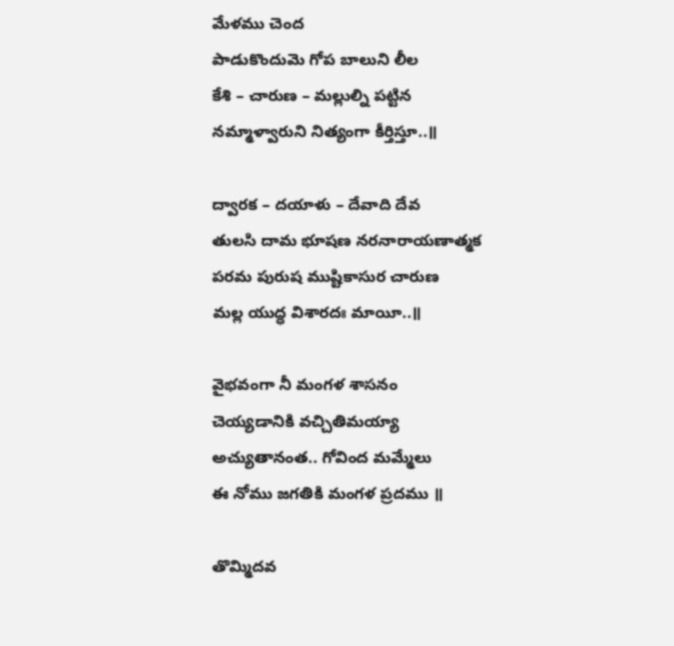మేళము చెంద
పాడుకొందుమె గోప బాలుని లీల
కేశి – చారుణ – మల్లుల్ని పట్టిన
నమ్మాళ్వారుని నిత్యంగా కీర్తిస్తూ..॥

ద్వారక – దయాళు – దేవాది దేవ
తులసి దామ భూషణ నరనారాయణాత్మక
పరమ పురుష ముష్టికాసుర చారుణ
మల్ల యుద్ధ విశారదః మాయీ..॥

వైభవంగా నీ మంగళ శాసనం
చెయ్యడానికి వచ్చితిమయ్యా
అచ్యుతానంత.. గోవింద మమ్మేలు
ఈ నోము జగతికి మంగళ ప్రదము ॥

తొమ్మిదవ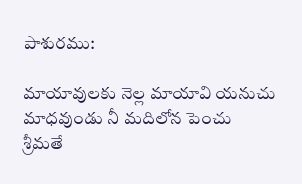పాశురము:

మాయావులకు నెల్ల మాయావి యనుచు
మాధవుండు నీ మదిలోన పెంచు
శ్రీమతే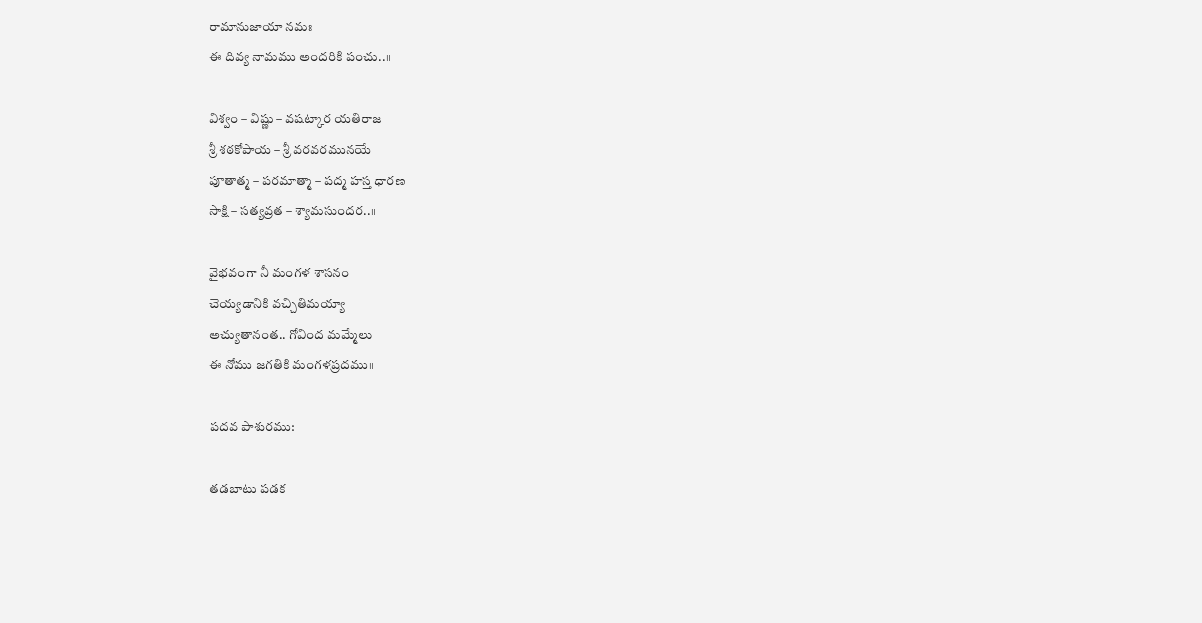రామానుజాయా నమః
ఈ దివ్య నామము అందరికి పంచు..॥

విశ్వం – విష్ణు – వషట్కార యతిరాజ
శ్రీ శఠకోపాయ – శ్రీ వరవరమునయే
పూతాత్మ – పరమాత్మా – పద్మ హస్త ధారణ
సాక్షి – సత్యవ్రత – శ్యామసుందర..॥

వైభవంగా నీ మంగళ శాసనం
చెయ్యడానికి వచ్చితిమయ్యా
అచ్యుతానంత.. గోవింద మమ్మేలు
ఈ నోము జగతికి మంగళప్రదము॥

పదవ పాశురము:

తడబాటు పడక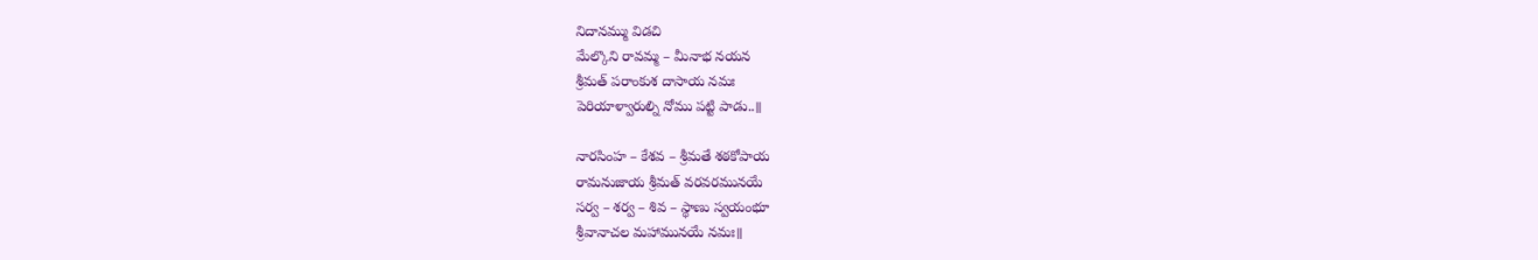నిదానమ్ము విడచి
మేల్కొని రావమ్మ – మీనాభ నయన
శ్రీమత్ పరాంకుశ దాసాయ నమః
పెరియాళ్వారుల్ని నోము పట్టి పాడు..॥

నారసింహ – కేశవ – శ్రీమతే శఠకోపాయ
రామనుజాయ శ్రీమత్ వరవరమునయే
సర్వ – శర్వ – శివ – స్థాణు స్వయంభూ
శ్రీవానాచల మహామునయే నమః॥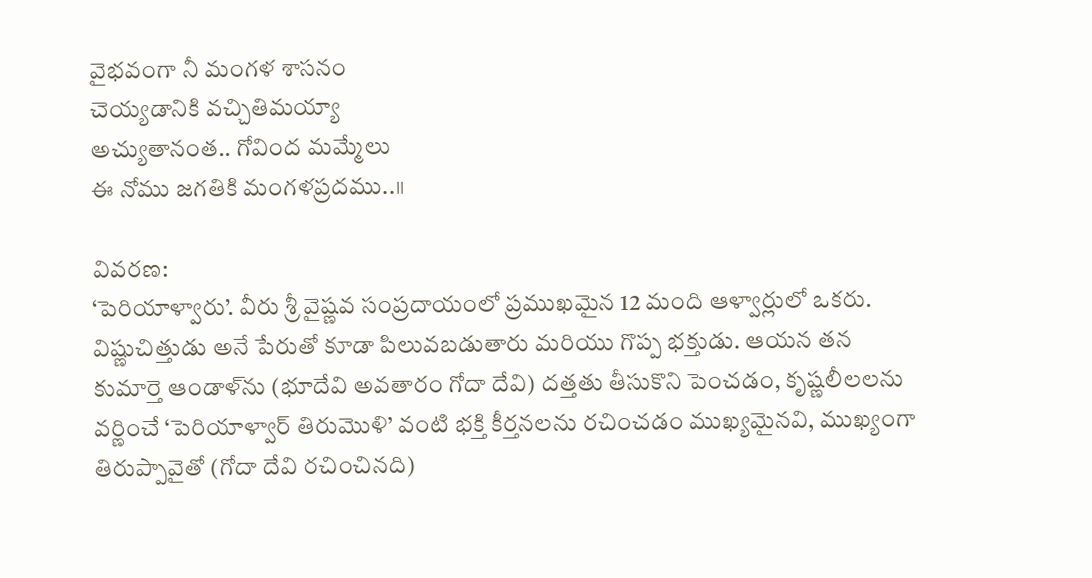వైభవంగా నీ మంగళ శాసనం
చెయ్యడానికి వచ్చితిమయ్యా
అచ్యుతానంత.. గోవింద మమ్మేలు
ఈ నోము జగతికి మంగళప్రదము..॥

వివరణ:
‘పెరియాళ్వారు’. వీరు శ్రీ వైష్ణవ సంప్రదాయంలో ప్రముఖమైన 12 మంది ఆళ్వార్లులో ఒకరు. విష్ణుచిత్తుడు అనే పేరుతో కూడా పిలువబడుతారు మరియు గొప్ప భక్తుడు. ఆయన తన కుమార్తె ఆండాళ్‌ను (భూదేవి అవతారం గోదా దేవి) దత్తతు తీసుకొని పెంచడం, కృష్ణలీలలను వర్ణించే ‘పెరియాళ్వార్ తిరుమొళి’ వంటి భక్తి కీర్తనలను రచించడం ముఖ్యమైనవి, ముఖ్యంగా తిరుప్పావైతో (గోదా దేవి రచించినది)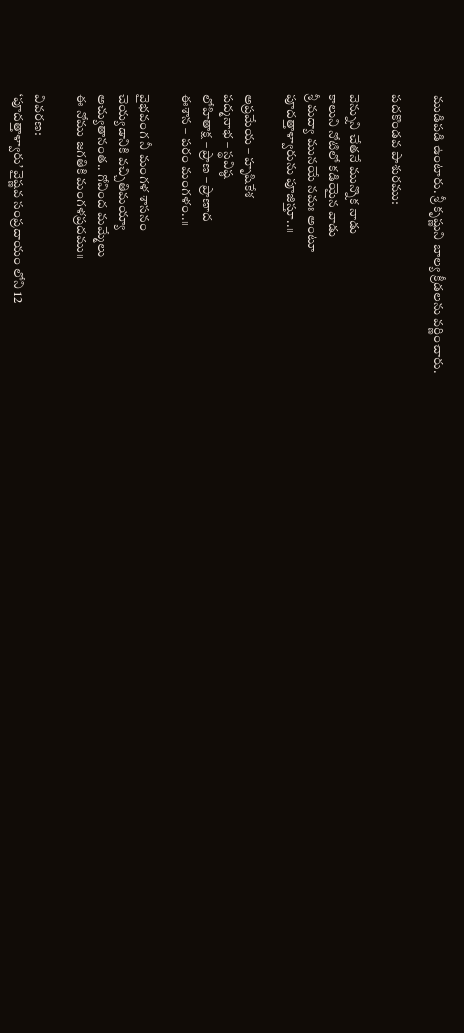ముడిపడి ఉంటారు. శ్రీ కృష్ణుని బాల్య క్రీడలను వర్ణించారు.

పదకొండవ పాశురము:

వెన్నుని చేతనే మున్నొక నాడు
కాలుని నోటిలో కడియైన వాడు
శ్రీ మద్యా మునయే నమః అంటూ
పూదత్తాళ్వారును పూజిస్తూ..॥

అప్రమేయ – హృషికేశ
పద్మనాభ – స్థవిష్ఠ
లోహితాక్ష – ప్రాణ – ప్రాణాద
ఈశాన – పరం మంగళం..॥

వైభవంగ నీ మంగళ శాసనం
చెయ్యడానికి వచ్చితిమయ్యా
అచ్యుతానంత.. గోవింద మమ్మేలు
ఈ నోము జగతికి మంగళప్రదము॥

వివరణ:
‘పూదత్తాళ్వారు’ వైష్ణవ సంప్రదాయం లోని 12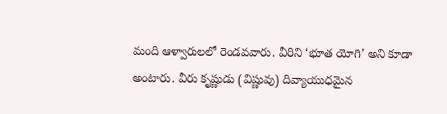మంది ఆళ్వారులలో రెండవవారు. వీరిని ‘భూత యోగి’ అని కూడా అంటారు. వీరు కృష్ణుడు (విష్ణువు) దివ్యాయుధమైన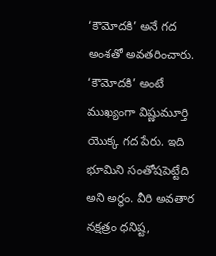‘కౌమోదకి’ అనే గద అంశతో అవతరించారు. ‘కౌమోదకి’ అంటే ముఖ్యంగా విష్ణుమూర్తి యొక్క గద పేరు. ఇది భూమిని సంతోషపెట్టేది అని అర్థం. వీరి అవతార నక్షత్రం ధనిష్ట,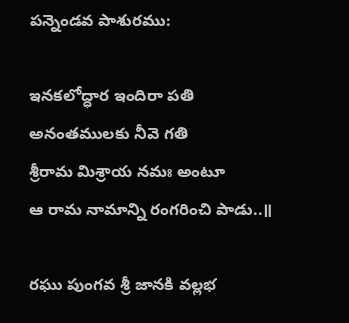పన్నెండవ పాశురము:

ఇనకలోద్ధార ఇందిరా పతి
అనంతములకు నీవె గతి
శ్రీరామ మిశ్రాయ నమః అంటూ
ఆ రామ నామాన్ని రంగరించి పాడు..॥

రఘు పుంగవ శ్రీ జానకి వల్లభ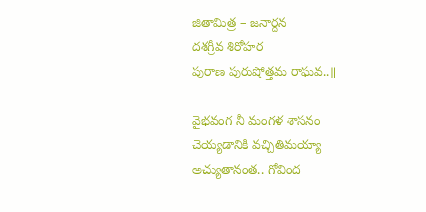జితామిత్ర – జనార్దన
దశగ్రీవ శిరోహర
పురాణ పురుషోత్తమ రాఘవ..॥

వైభవంగ నీ మంగళ శాసనం
చెయ్యడానికి వచ్చితిమయ్యా
అచ్యుతానంత.. గోవింద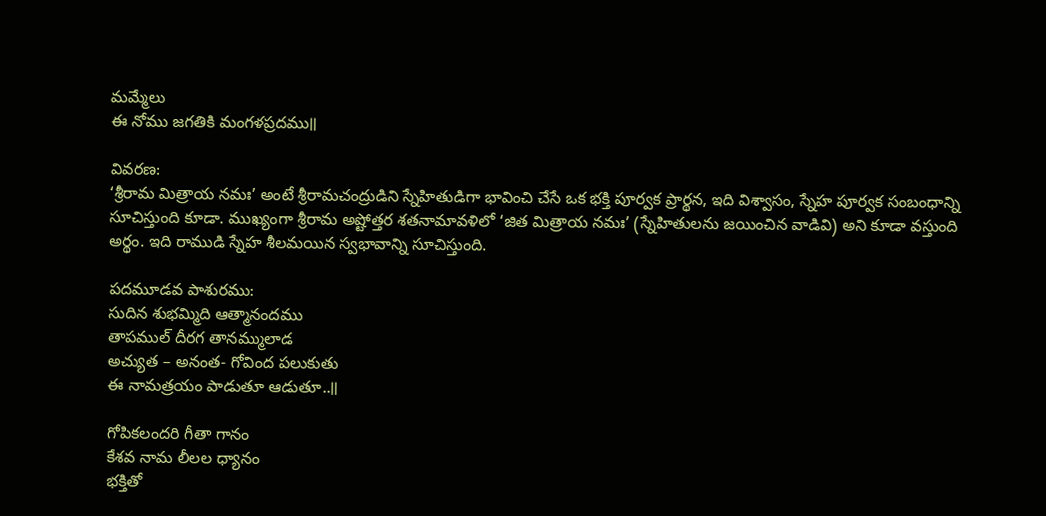మమ్మేలు
ఈ నోము జగతికి మంగళప్రదము॥

వివరణ:
‘శ్రీరామ మిత్రాయ నమః’ అంటే శ్రీరామచంద్రుడిని స్నేహితుడిగా భావించి చేసే ఒక భక్తి పూర్వక ప్రార్థన, ఇది విశ్వాసం, స్నేహ పూర్వక సంబంధాన్ని సూచిస్తుంది కూడా. ముఖ్యంగా శ్రీరామ అష్టోత్తర శతనామావళిలో ‘జిత మిత్రాయ నమః’ (స్నేహితులను జయించిన వాడివి) అని కూడా వస్తుంది అర్థం. ఇది రాముడి స్నేహ శీలమయిన స్వభావాన్ని సూచిస్తుంది.

పదమూడవ పాశురము:
సుదిన శుభమ్మిది ఆత్మానందము
తాపముల్ దీరగ తానమ్ములాడ
అచ్యుత – అనంత- గోవింద పలుకుతు
ఈ నామత్రయం పాడుతూ ఆడుతూ..॥

గోపికలందరి గీతా గానం
కేశవ నామ లీలల ధ్యానం
భక్తితో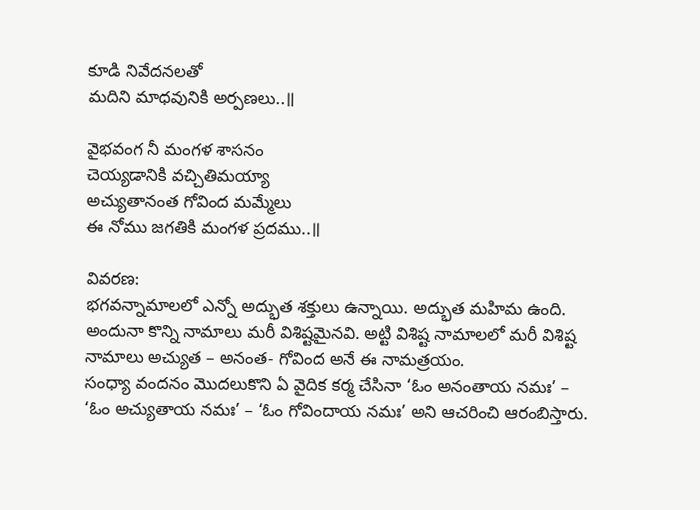కూడి నివేదనలతో
మదిని మాధవునికి అర్పణలు..॥

వైభవంగ నీ మంగళ శాసనం
చెయ్యడానికి వచ్చితిమయ్యా
అచ్యుతానంత గోవింద మమ్మేలు
ఈ నోము జగతికి మంగళ ప్రదము..॥

వివరణ:
భగవన్నామాలలో ఎన్నో అద్భుత శక్తులు ఉన్నాయి. అద్భుత మహిమ ఉంది. అందునా కొన్ని నామాలు మరీ విశిష్టమైనవి. అట్టి విశిష్ట నామాలలో మరీ విశిష్ట నామాలు అచ్యుత – అనంత- గోవింద అనే ఈ నామత్రయం.
సంధ్యా వందనం మొదలుకొని ఏ వైదిక కర్మ చేసినా ‘ఓం అనంతాయ నమః’ – ‘ఓం అచ్యుతాయ నమః’ – ‘ఓం గోవిందాయ నమః’ అని ఆచరించి ఆరంబిస్తారు.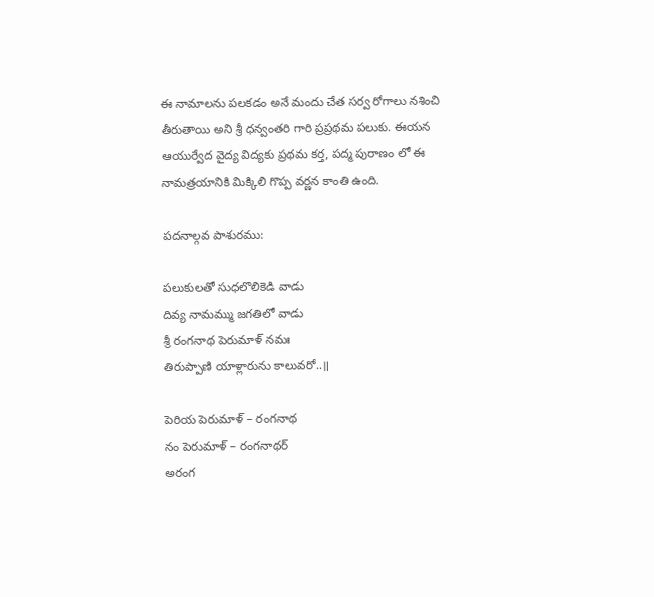ఈ నామాలను పలకడం అనే మందు చేత సర్వ రోగాలు నశించి తీరుతాయి అని శ్రీ ధన్వంతరి గారి ప్రప్రథమ పలుకు. ఈయన ఆయుర్వేద వైద్య విద్యకు ప్రథమ కర్త, పద్మ పురాణం లో ఈ నామత్రయానికి మిక్కిలి గొప్ప వర్ణన కాంతి ఉంది.

పదనాల్గవ పాశురము:

పలుకులతో సుధలొలికెడి వాడు
దివ్య నామమ్ము జగతిలో వాడు
శ్రీ రంగనాథ పెరుమాళ్ నమః
తిరుప్పాణి యాళ్లారును కాలువరో..॥

పెరియ పెరుమాళ్ – రంగనాథ
నం పెరుమాళ్ – రంగనాథర్
అరంగ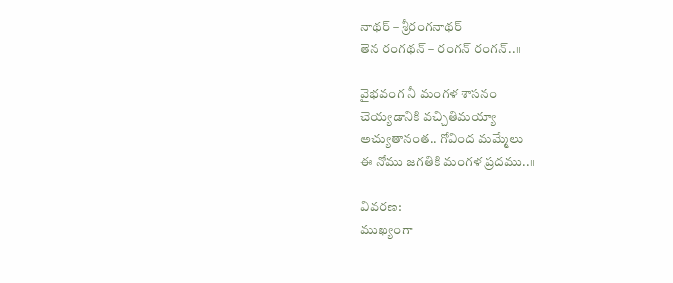నాథర్ – శ్రీరంగనాథర్
తెన రంగథన్ – రంగన్ రంగన్..॥

వైభవంగ నీ మంగళ శాసనం
చెయ్యడానికి వచ్చితిమయ్యా
అచ్యుతానంత.. గోవింద మమ్మేలు
ఈ నోము జగతికి మంగళ ప్రదము..॥

వివరణ:
ముఖ్యంగా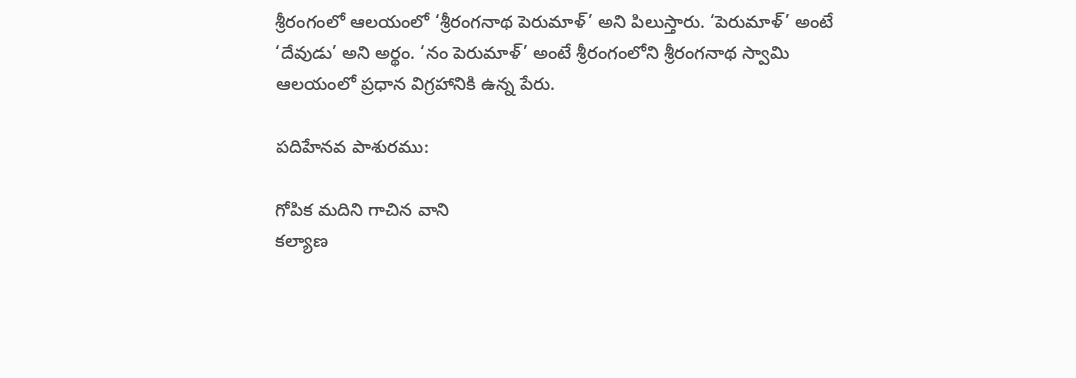శ్రీరంగంలో ఆలయంలో ‘శ్రీరంగనాథ పెరుమాళ్’ అని పిలుస్తారు. ‘పెరుమాళ్’ అంటే ‘దేవుడు’ అని అర్థం. ‘నం పెరుమాళ్’ అంటే శ్రీరంగంలోని శ్రీరంగనాథ స్వామి ఆలయంలో ప్రధాన విగ్రహానికి ఉన్న పేరు.

పదిహేనవ పాశురము:

గోపిక మదిని గాచిన వాని
కల్యాణ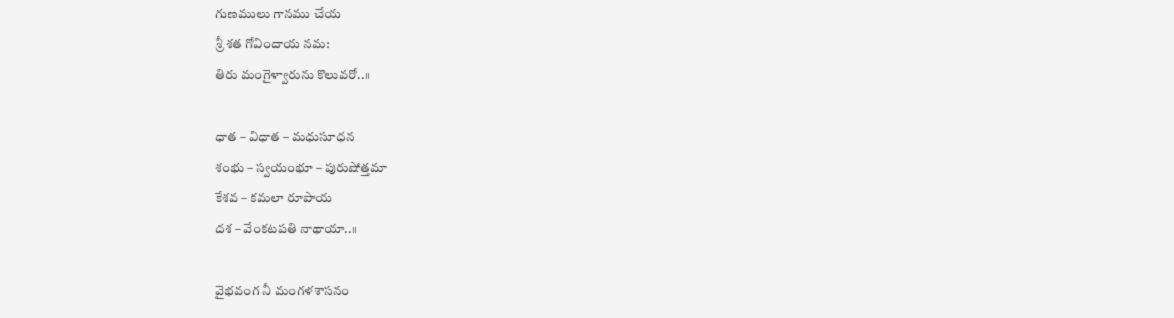గుణములు గానము చేయ
శ్రీ శత గోవిందాయ నమ:
తిరు మంగైళ్వారును కొలువరో..॥

ధాత – విధాత – మధుసూధన
శంభు – స్వయంభూ – పురుషోత్తమా
కేశవ – కమలా రూపాయ
దశ – వేంకటపతి నాథాయా..॥

వైభవంగ నీ మంగళశాసనం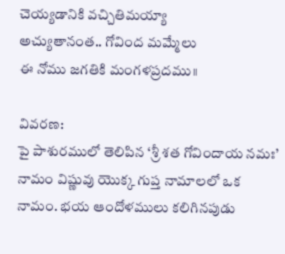చెయ్యడానికి వచ్చితిమయ్యా
అచ్యుతానంత.. గోవింద మమ్మేలు
ఈ నోము జగతికి మంగళప్రదము॥

వివరణ:
పై పాశురములో తెలిపిన ‘శ్రీ శత గోవిందాయ నమః’ నామం విష్ణువు యొక్క గుప్త నామాలలో ఒక నామం. భయ ఆందోళములు కలిగినపుడు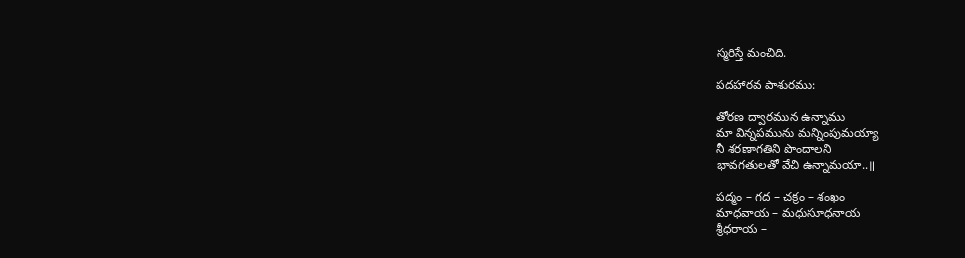స్మరిస్తే మంచిది.

పదహారవ పాశురము:

తోరణ ద్వారమున ఉన్నాము
మా విన్నపమును మన్నింపుమయ్యా
నీ శరణాగతిని పొందాలని
భావగతులతో వేచి ఉన్నామయా..॥

పద్మం – గద – చక్రం – శంఖం
మాధవాయ – మధుసూధనాయ
శ్రీధరాయ –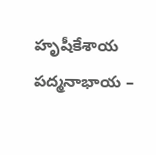హృషీకేశాయ
పద్మనాభాయ –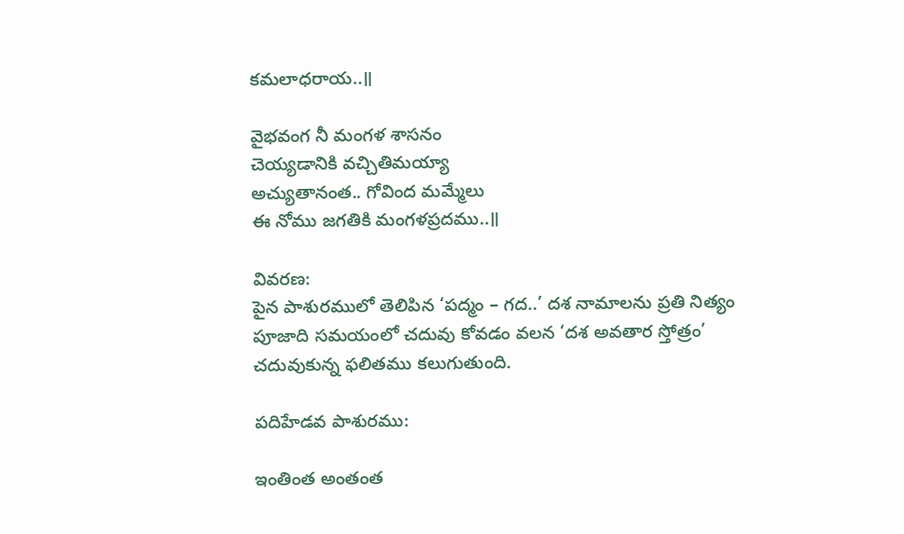కమలాధరాయ..॥

వైభవంగ నీ మంగళ శాసనం
చెయ్యడానికి వచ్చితిమయ్యా
అచ్యుతానంత.. గోవింద మమ్మేలు
ఈ నోము జగతికి మంగళప్రదము..॥

వివరణ:
పైన పాశురములో తెలిపిన ‘పద్మం – గద..’ దశ నామాలను ప్రతి నిత్యం పూజాది సమయంలో చదువు కోవడం వలన ‘దశ అవతార స్తోత్రం’ చదువుకున్న ఫలితము కలుగుతుంది.

పదిహేడవ పాశురము:

ఇంతింత అంతంత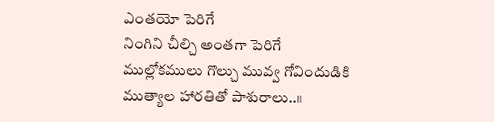ఎంతయో పెరిగే
నింగిని చీల్చి అంతగా పెరిగే
ముల్లోకములు గొల్చు మువ్వ గోవిందుడికి
ముత్యాల హారతితో పాశురాలు..॥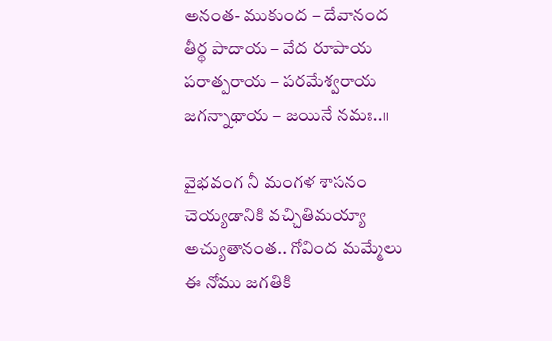అనంత- ముకుంద – దేవానంద
తీర్థ పాదాయ – వేద రూపాయ
పరాత్పరాయ – పరమేశ్వరాయ
జగన్నాథాయ – జయినే నమః..॥

వైభవంగ నీ మంగళ శాసనం
చెయ్యడానికి వచ్చితిమయ్యా
అచ్యుతానంత.. గోవింద మమ్మేలు
ఈ నోము జగతికి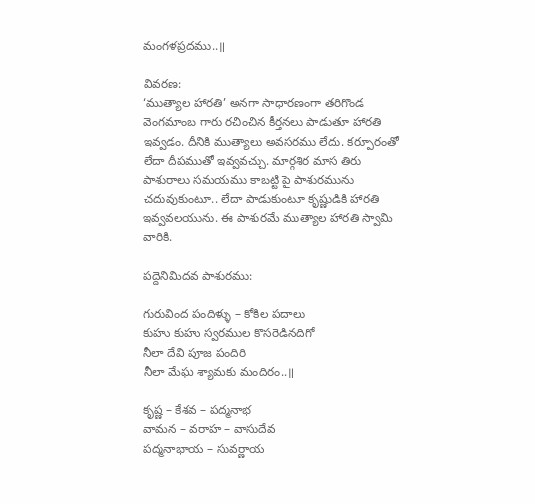మంగళప్రదము..॥

వివరణ:
‘ముత్యాల హారతి’ అనగా సాధారణంగా తరిగొండ వెంగమాంబ గారు రచించిన కీర్తనలు పాడుతూ హారతి ఇవ్వడం. దీనికి ముత్యాలు అవసరము లేదు. కర్పూరంతో లేదా దీపముతో ఇవ్వవచ్చు. మార్గశిర మాస తిరు పాశురాలు సమయము కాబట్టి పై పాశురమును చదువుకుంటూ.. లేదా పాడుకుంటూ కృష్ణుడికి హారతి ఇవ్వవలయును. ఈ పాశురమే ముత్యాల హారతి స్వామి వారికి.

పద్దెనిమిదవ పాశురము:

గురువింద పందిళ్ళు – కోకిల పదాలు
కుహు కుహు స్వరముల కొసరెడినదిగో
నీలా దేవి పూజ పందిరి
నీలా మేఘ శ్యామకు మందిరం..॥

కృష్ణ – కేశవ – పద్మనాభ
వామన – వరాహ – వాసుదేవ
పద్మనాభాయ – సువర్ణాయ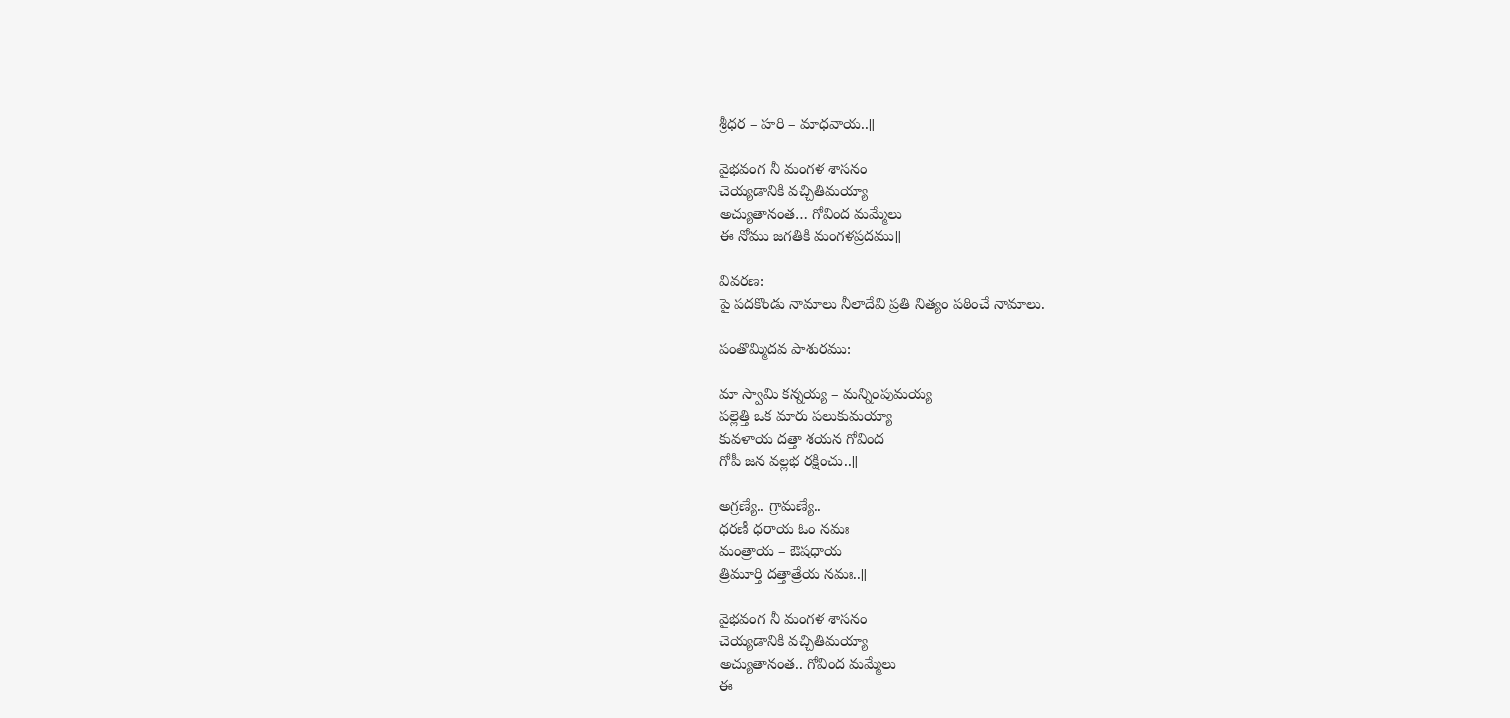శ్రీధర – హరి – మాధవాయ..॥

వైభవంగ నీ మంగళ శాసనం
చెయ్యడానికి వచ్చితిమయ్యా
అచ్యుతానంత… గోవింద మమ్మేలు
ఈ నోము జగతికి మంగళప్రదము॥

వివరణ:
పై పదకొండు నామాలు నీలాదేవి ప్రతి నిత్యం పఠించే నామాలు.

పంతొమ్మిదవ పాశురము:

మా స్వామి కన్నయ్య – మన్నింపుమయ్య
పల్లెత్తి ఒక మారు పలుకుమయ్యా
కువళాయ దత్తా శయన గోవింద
గోపీ జన వల్లభ రక్షించు..॥

అగ్రణ్యే.. గ్రామణ్యే..
ధరణీ ధరాయ ఓం నమః
మంత్రాయ – ఔషధాయ
త్రిమూర్తి దత్తాత్రేయ నమః..॥

వైభవంగ నీ మంగళ శాసనం
చెయ్యడానికి వచ్చితిమయ్యా
అచ్యుతానంత.. గోవింద మమ్మేలు
ఈ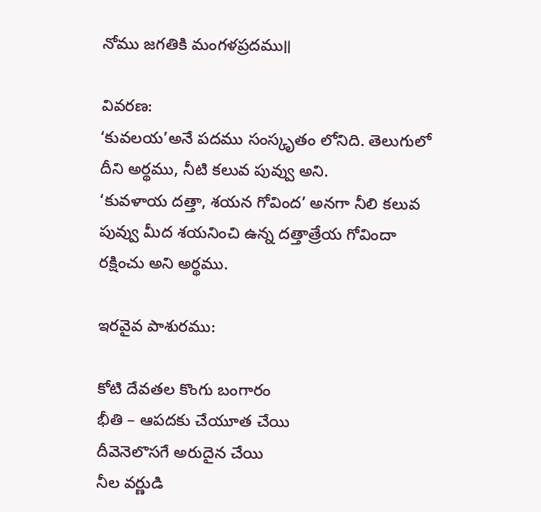నోము జగతికి మంగళప్రదము॥

వివరణ:
‘కువలయ’అనే పదము సంస్కృతం లోనిది. తెలుగులో దీని అర్థము, నీటి కలువ పువ్వు అని.
‘కువళాయ దత్తా, శయన గోవింద’ అనగా నీలి కలువ పువ్వు మీద శయనించి ఉన్న దత్తాత్రేయ గోవిందా రక్షించు అని అర్థము.

ఇరవైవ పాశురము:

కోటి దేవతల కొంగు బంగారం
భీతి – ఆపదకు చేయూత చేయి
దీవెనెలొసగే అరుదైన చేయి
నీల వర్ణుడి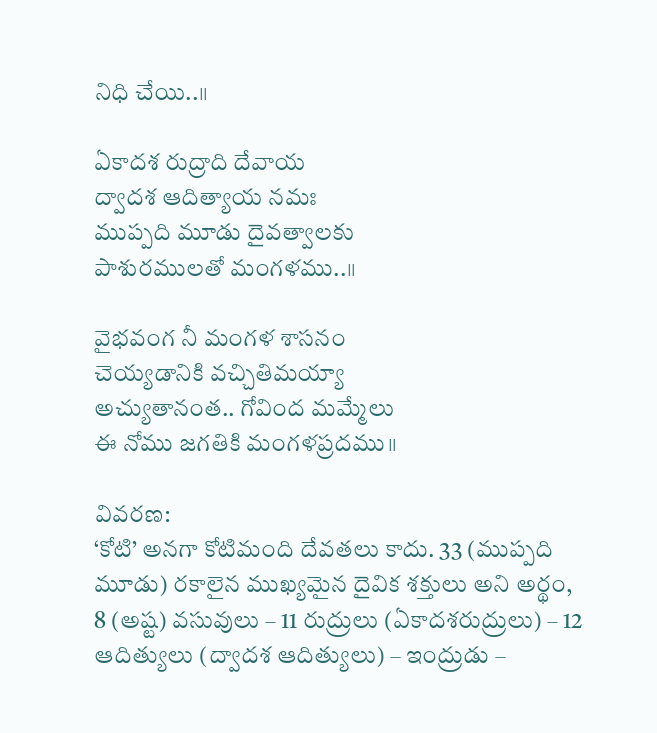నిధి చేయి..॥

ఏకాదశ రుద్రాది దేవాయ
ద్వాదశ ఆదిత్యాయ నమః
ముప్పది మూడు దైవత్వాలకు
పాశురములతో మంగళము..॥

వైభవంగ నీ మంగళ శాసనం
చెయ్యడానికి వచ్చితిమయ్యా
అచ్యుతానంత.. గోవింద మమ్మేలు
ఈ నోము జగతికి మంగళప్రదము॥

వివరణ:
‘కోటి’ అనగా కోటిమంది దేవతలు కాదు. 33 (ముప్పది మూడు) రకాలైన ముఖ్యమైన దైవిక శక్తులు అని అర్థం, 8 (అష్ట) వసువులు – 11 రుద్రులు (ఏకాదశరుద్రులు) – 12 ఆదిత్యులు (ద్వాదశ ఆదిత్యులు) – ఇంద్రుడు –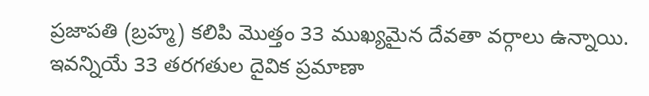ప్రజాపతి (బ్రహ్మ) కలిపి మొత్తం 33 ముఖ్యమైన దేవతా వర్గాలు ఉన్నాయి. ఇవన్నియే 33 తరగతుల దైవిక ప్రమాణా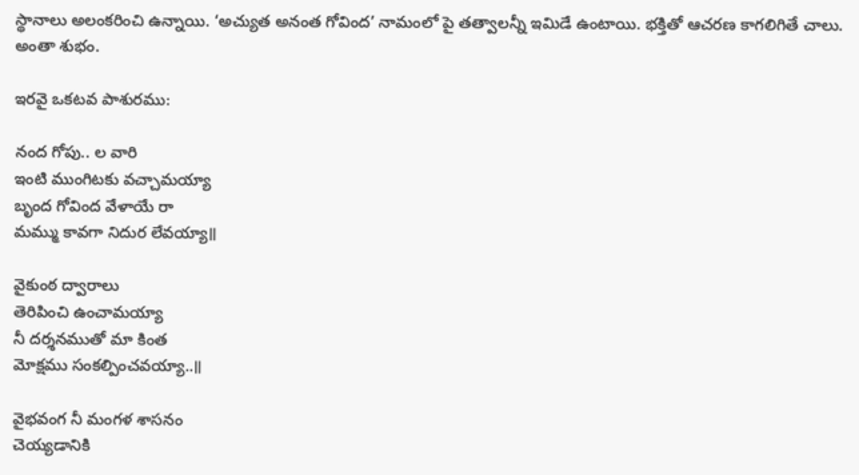స్థానాలు అలంకరించి ఉన్నాయి. ‘అచ్యుత అనంత గోవింద’ నామంలో పై తత్వాలన్నీ ఇమిడే ఉంటాయి. భక్తితో ఆచరణ కాగలిగితే చాలు. అంతా శుభం.

ఇరవై ఒకటవ పాశురము:

నంద గోపు.. ల వారి
ఇంటి ముంగిటకు వచ్చామయ్యా
బృంద గోవింద వేళాయే రా
మమ్ము కావగా నిదుర లేవయ్యా॥

వైకుంఠ ద్వారాలు
తెరిపించి ఉంచామయ్యా
నీ దర్శనముతో మా కింత
మోక్షము సంకల్పించవయ్యా..॥

వైభవంగ నీ మంగళ శాసనం
చెయ్యడానికి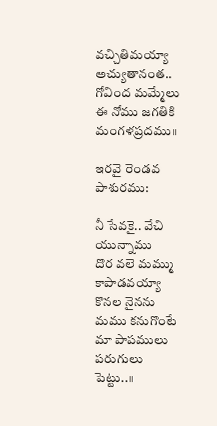వచ్చితిమయ్యా
అచ్యుతానంత.. గోవింద మమ్మేలు
ఈ నోము జగతికి మంగళప్రదము॥

ఇరవై రెండవ పాశురము:

నీ సేవకై.. వేచి యున్నాము
దొర వలె మమ్ము కాపాడవయ్యా
కొనల నైనను మము కనుగొంటే
మా పాపములు పరుగులు పెట్టు..॥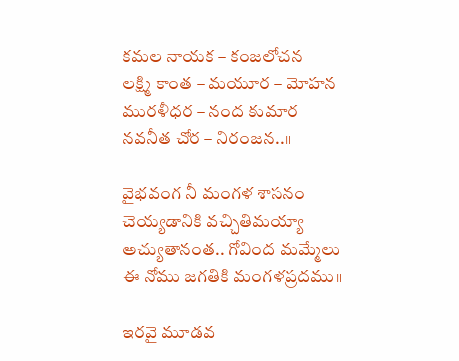కమల నాయక – కంజలోచన
లక్ష్మి కాంత – మయూర – మోహన
మురళీధర – నంద కుమార
నవనీత చోర – నిరంజన..॥

వైభవంగ నీ మంగళ శాసనం
చెయ్యడానికి వచ్చితిమయ్యా
అచ్యుతానంత.. గోవింద మమ్మేలు
ఈ నోము జగతికి మంగళప్రదము॥

ఇరవై మూడవ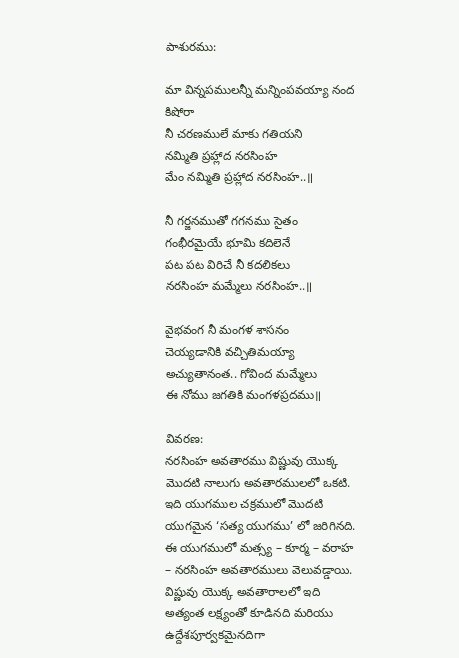పాశురము:

మా విన్నపములన్నీ మన్నింపవయ్యా నంద కిషోరా
నీ చరణములే మాకు గతియని
నమ్మితి ప్రహ్లాద నరసింహ
మేం నమ్మితి ప్రహ్లాద నరసింహ..॥

నీ గర్జనముతో గగనము సైతం
గంభీరమైయే భూమి కదిలెనే
పట పట విరిచే నీ కదలికలు
నరసింహ మమ్మేలు నరసింహ..॥

వైభవంగ నీ మంగళ శాసనం
చెయ్యడానికి వచ్చితిమయ్యా
అచ్యుతానంత.. గోవింద మమ్మేలు
ఈ నోము జగతికి మంగళప్రదము॥

వివరణ:
నరసింహ అవతారము విష్ణువు యొక్క మొదటి నాలుగు అవతారములలో ఒకటి. ఇది యుగముల చక్రములో మొదటి యుగమైన ‘సత్య యుగము’ లో జరిగినది. ఈ యుగములో మత్స్య – కూర్మ – వరాహ – నరసింహ అవతారములు వెలువడ్డాయి. విష్ణువు యొక్క అవతారాలలో ఇది అత్యంత లక్ష్యంతో కూడినది మరియు ఉద్దేశపూర్వకమైనదిగా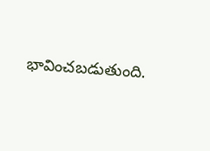భావించబడుతుంది.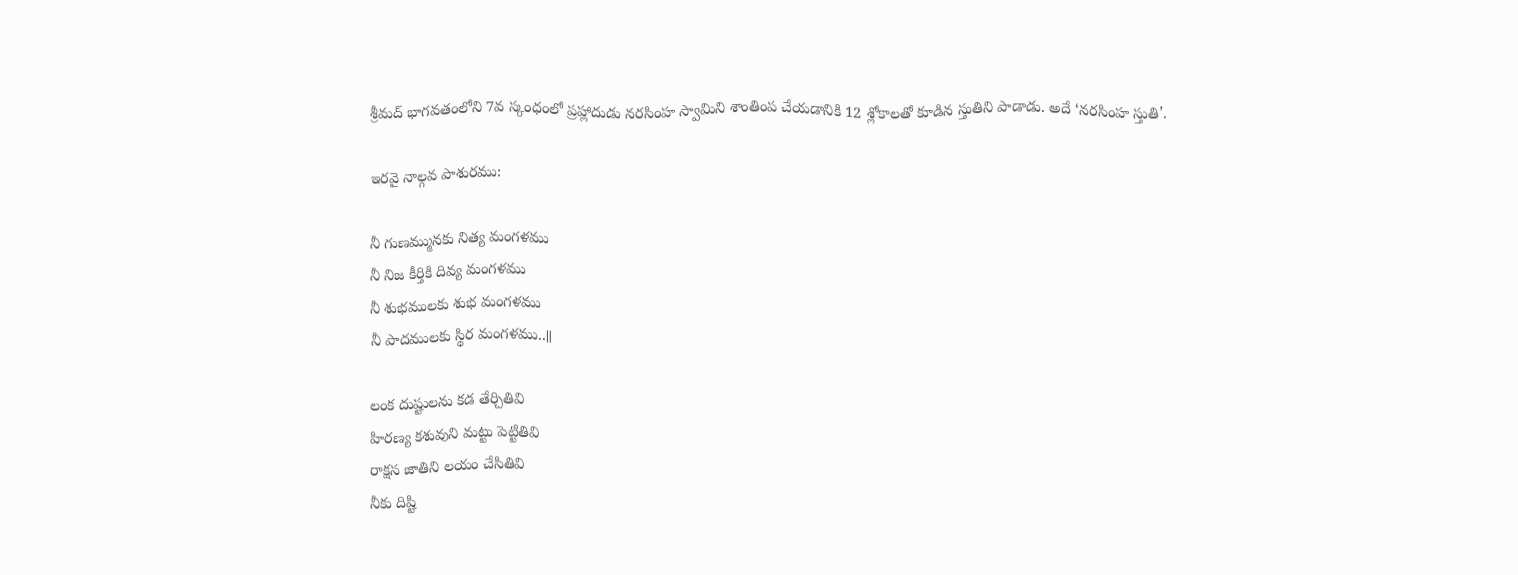శ్రీమద్ భాగవతంలోని 7వ స్కంధంలో ప్రహ్లాదుడు నరసింహ స్వామిని శాంతింప చేయడానికి 12 శ్లోకాలతో కూడిన స్తుతిని పాడాడు. అదే ‘నరసింహ స్తుతి’.

ఇరవై నాల్గవ పాశురము:

నీ గుణమ్మునకు నిత్య మంగళము
నీ నిజ కీర్తికి దివ్య మంగళము
నీ శుభములకు శుభ మంగళము
నీ పాదములకు స్థిర మంగళము..॥

లంక దుష్టులను కడ తేర్చితివి
హిరణ్య కశువుని మట్టు పెట్టితివి
రాక్షస జాతిని లయం చేసితివి
నీకు దిష్టి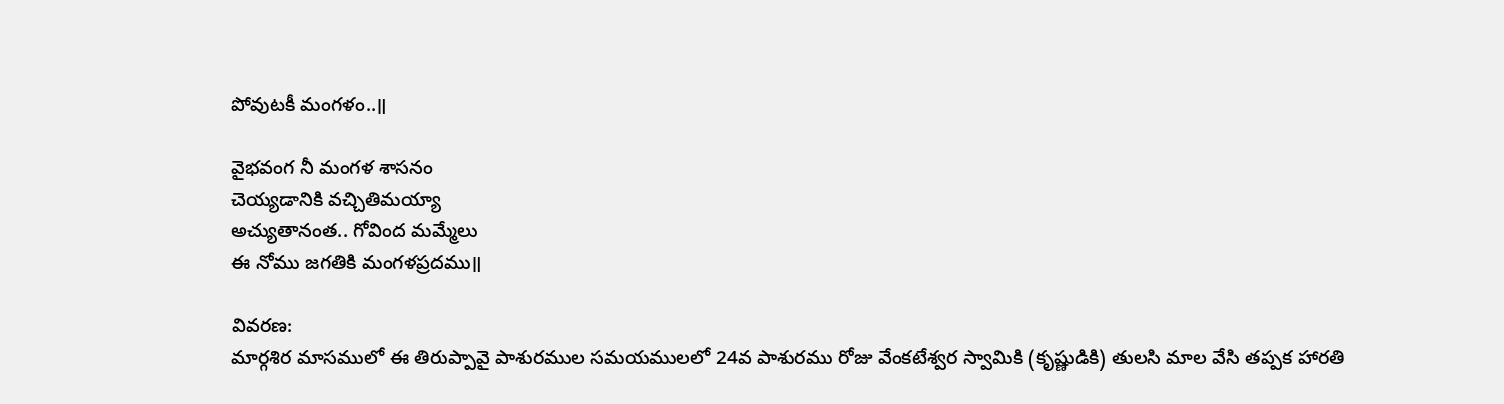పోవుటకీ మంగళం..॥

వైభవంగ నీ మంగళ శాసనం
చెయ్యడానికి వచ్చితిమయ్యా
అచ్యుతానంత.. గోవింద మమ్మేలు
ఈ నోము జగతికి మంగళప్రదము॥

వివరణ:
మార్గశిర మాసములో ఈ తిరుప్పావై పాశురముల సమయములలో 24వ పాశురము రోజు వేంకటేశ్వర స్వామికి (కృష్ణుడికి) తులసి మాల వేసి తప్పక హారతి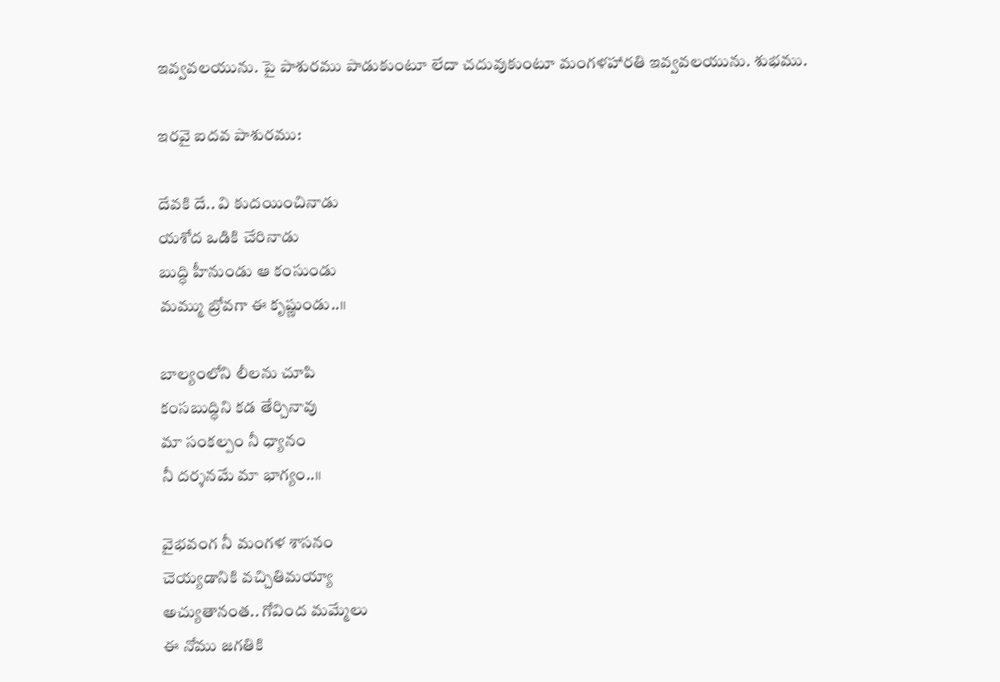ఇవ్వవలయును. పై పాశురము పాడుకుంటూ లేదా చదువుకుంటూ మంగళహారతి ఇవ్వవలయును. శుభము.

ఇరవై ఐదవ పాశురము:

దేవకి దే.. వి కుదయించినాడు
యశోద ఒడికి చేరినాడు
బుద్ధి హీనుండు ఆ కంసుండు
మమ్ము బ్రోవగా ఈ కృష్ణుండు..॥

బాల్యంలోని లీలను చూపి
కంసబుద్ధిని కడ తేర్చినావు
మా సంకల్పం నీ ధ్యానం
నీ దర్శనమే మా భాగ్యం..॥

వైభవంగ నీ మంగళ శాసనం
చెయ్యడానికి వచ్చితిమయ్యా
అచ్యుతానంత.. గోవింద మమ్మేలు
ఈ నోము జగతికి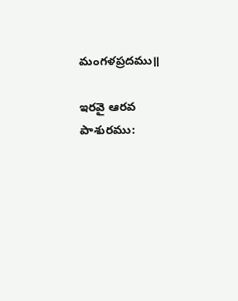మంగళప్రదము॥

ఇరవై ఆరవ పాశురము: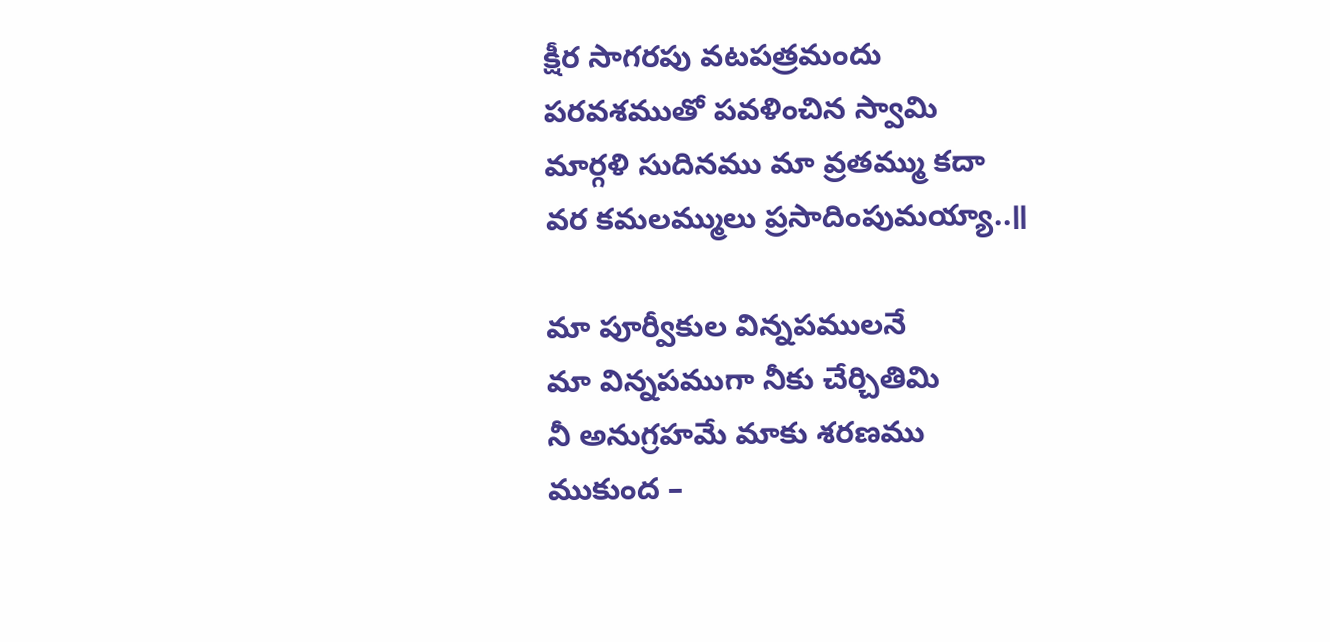క్షీర సాగరపు వటపత్రమందు
పరవశముతో పవళించిన స్వామి
మార్గళి సుదినము మా వ్రతమ్ము కదా
వర కమలమ్ములు ప్రసాదింపుమయ్యా..॥

మా పూర్వీకుల విన్నపములనే
మా విన్నపముగా నీకు చేర్చితిమి
నీ అనుగ్రహమే మాకు శరణము
ముకుంద –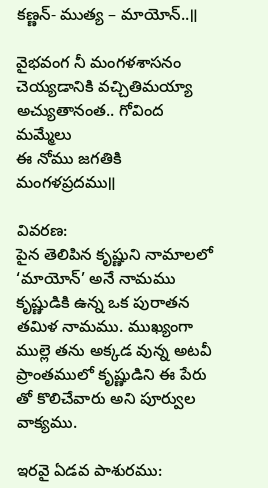కణ్ణన్- ముత్య – మాయోన్..॥

వైభవంగ నీ మంగళశాసనం
చెయ్యడానికి వచ్చితిమయ్యా
అచ్యుతానంత.. గోవింద మమ్మేలు
ఈ నోము జగతికి మంగళప్రదము॥

వివరణ:
పైన తెలిపిన కృష్ణుని నామాలలో ‘మాయోన్’ అనే నామము కృష్ణుడికి ఉన్న ఒక పురాతన తమిళ నామము. ముఖ్యంగా ముల్లె తను అక్కడ వున్న అటవీ ప్రాంతములో కృష్ణుడిని ఈ పేరు తో కొలిచేవారు అని పూర్వుల వాక్యము.

ఇరవై ఏడవ పాశురము: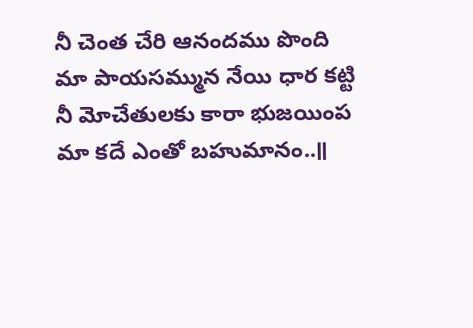నీ చెంత చేరి ఆనందము పొంది
మా పాయసమ్మున నేయి ధార కట్టి
నీ మోచేతులకు కారా భుజయింప
మా కదే ఎంతో బహుమానం..॥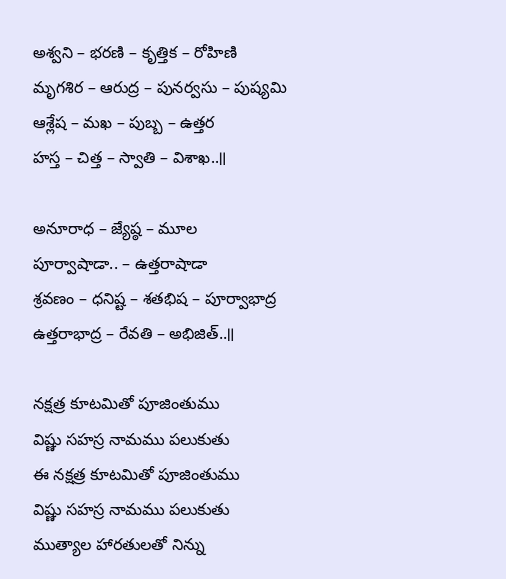అశ్వని – భరణి – కృత్తిక – రోహిణి
మృగశిర – ఆరుద్ర – పునర్వసు – పుష్యమి
ఆశ్లేష – మఖ – పుబ్బ – ఉత్తర
హస్త – చిత్త – స్వాతి – విశాఖ..॥

అనూరాధ – జ్యేష్ఠ – మూల
పూర్వాషాడా.. – ఉత్తరాషాడా
శ్రవణం – ధనిష్ట – శతభిష – పూర్వాభాద్ర
ఉత్తరాభాద్ర – రేవతి – అభిజిత్..॥

నక్షత్ర కూటమితో పూజింతుము
విష్ణు సహస్ర నామము పలుకుతు
ఈ నక్షత్ర కూటమితో పూజింతుము
విష్ణు సహస్ర నామము పలుకుతు
ముత్యాల హారతులతో నిన్ను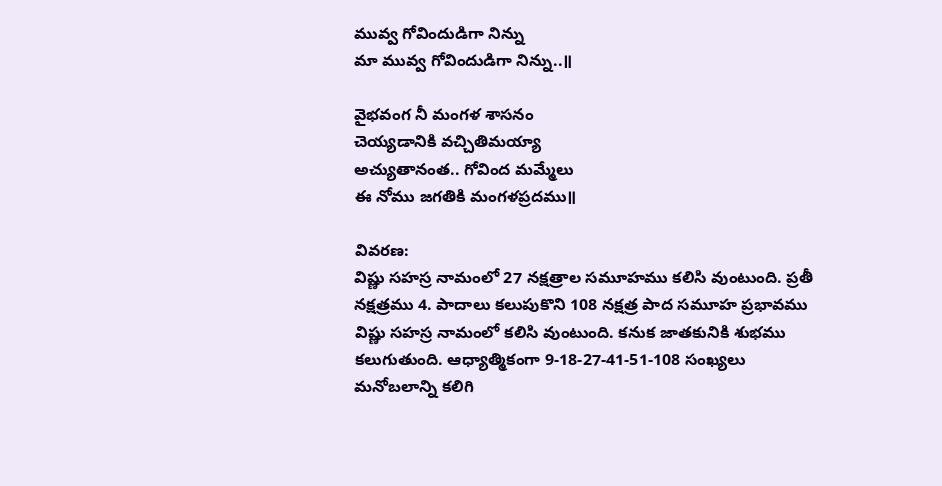మువ్వ గోవిందుడిగా నిన్ను
మా మువ్వ గోవిందుడిగా నిన్ను..॥

వైభవంగ నీ మంగళ శాసనం
చెయ్యడానికి వచ్చితిమయ్యా
అచ్యుతానంత.. గోవింద మమ్మేలు
ఈ నోము జగతికి మంగళప్రదము॥

వివరణ:
విష్ణు సహస్ర నామంలో 27 నక్షత్రాల సమూహము కలిసి వుంటుంది. ప్రతీ నక్షత్రము 4. పాదాలు కలుపుకొని 108 నక్షత్ర పాద సమూహ ప్రభావము విష్ణు సహస్ర నామంలో కలిసి వుంటుంది. కనుక జాతకునికి శుభము కలుగుతుంది. ఆధ్యాత్మికంగా 9-18-27-41-51-108 సంఖ్యలు మనోబలాన్ని కలిగి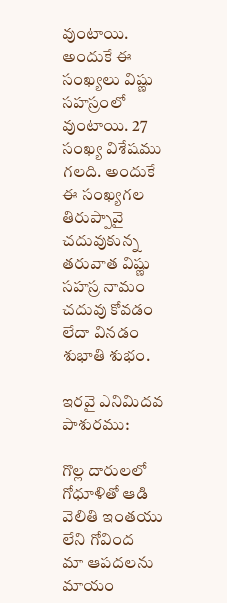వుంటాయి. అందుకే ఈ సంఖ్యలు విష్ణు సహస్రంలో వుంటాయి. 27 సంఖ్య విశేషము గలది. అందుకే ఈ సంఖ్యగల తిరుప్పావై చదువుకున్న తరువాత విష్ణు సహస్ర నామం చదువు కోవడం లేదా వినడం శుభాతి శుభం.

ఇరవై ఎనిమిదవ పాశురము:

గొల్ల దారులలో గోధూళితో ఆడి
వెలితి ఇంతయు లేని గోవింద
మా ఆపదలను మాయం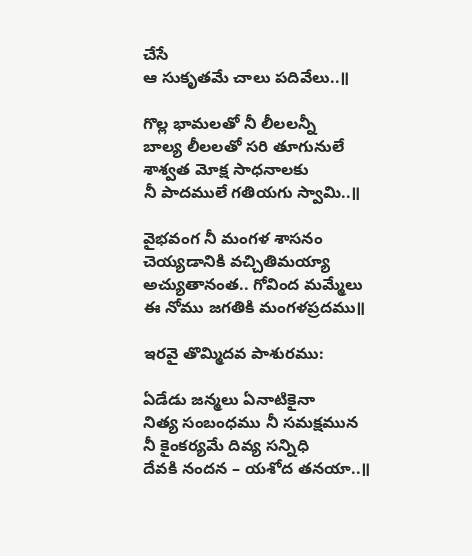చేసే
ఆ సుకృతమే చాలు పదివేలు..॥

గొల్ల భామలతో నీ లీలలన్నీ
బాల్య లీలలతో సరి తూగునులే
శాశ్వత మోక్ష సాధనాలకు
నీ పాదములే గతియగు స్వామి..॥

వైభవంగ నీ మంగళ శాసనం
చెయ్యడానికి వచ్చితిమయ్యా
అచ్యుతానంత.. గోవింద మమ్మేలు
ఈ నోము జగతికి మంగళప్రదము॥

ఇరవై తొమ్మిదవ పాశురము:

ఏడేడు జన్మలు ఏనాటికైనా
నిత్య సంబంధము నీ సమక్షమున
నీ కైంకర్యమే దివ్య సన్నిధి
దేవకి నందన – యశోద తనయా..॥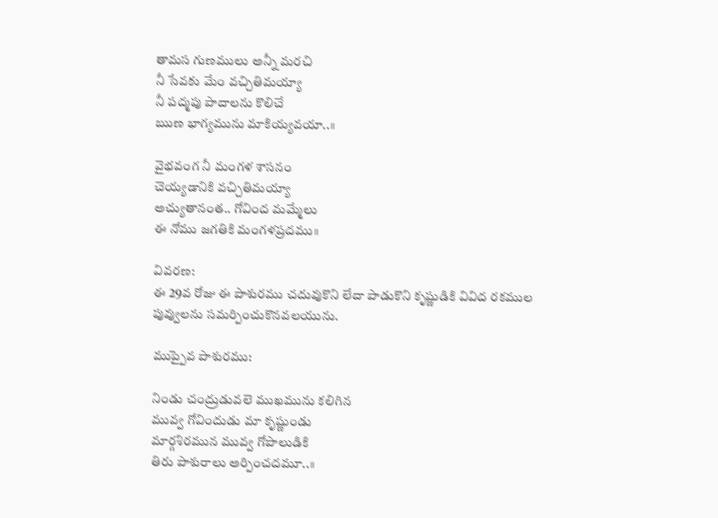తామస గుణములు అన్నీ మరచి
నీ సేవకు మేం వచ్చితిమయ్యా
నీ పద్మపు పాదాలను కొలిచే
ఋణ భాగ్యమును మాకియ్యవయా..॥

వైభవంగ నీ మంగళ శాసనం
చెయ్యడానికి వచ్చితిమయ్యా
అచ్యుతానంత.. గోవింద మమ్మేలు
ఈ నోము జగతికి మంగళప్రదము॥

వివరణ:
ఈ 29వ రోజు ఈ పాశురము చదువుకొని లేదా పాడుకొని కృష్ణుడికి వివిద రకముల పువ్వులను సమర్పించుకొనవలయును.

ముప్పైవ పాశురము:

నిండు చంద్రుడువలె ముఖమును కలిగిన
మువ్వ గోవిందుడు మా కృష్ణుండు
మార్గశిరమున మువ్వ గోపాలుడికి
తిరు పాశురాలు అర్పించదమూ..॥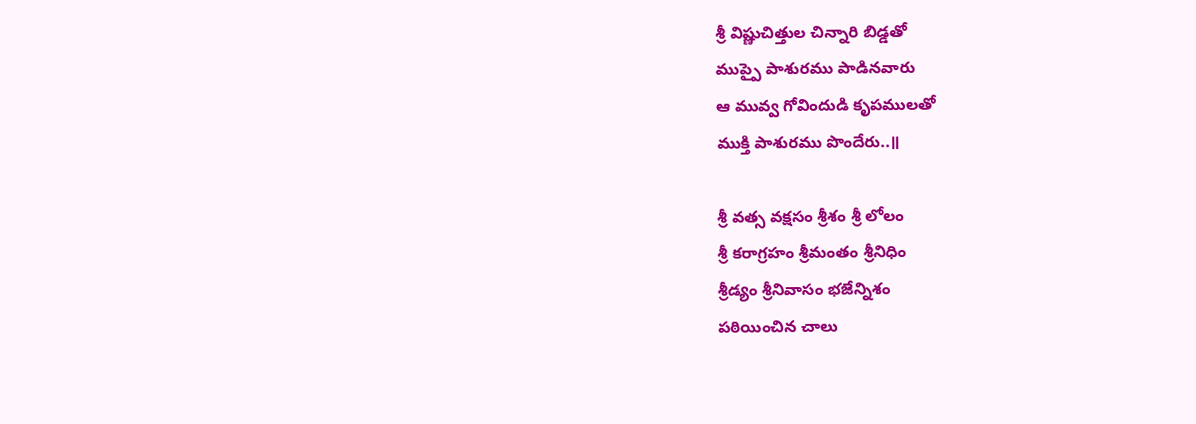శ్రీ విష్ణుచిత్తుల చిన్నారి బిడ్డతో
ముప్పై పాశురము పాడినవారు
ఆ మువ్వ గోవిందుడి కృపములతో
ముక్తి పాశురము పొందేరు..॥

శ్రీ వత్స వక్షసం శ్రీశం శ్రీ లోలం
శ్రీ కరాగ్రహం శ్రీమంతం శ్రీనిధిం
శ్రీడ్యం శ్రీనివాసం భజేన్నిశం
పఠియించిన చాలు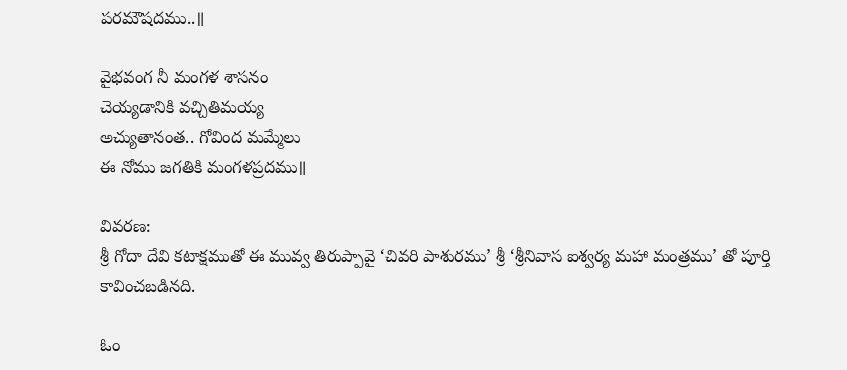పరమౌషదము..॥

వైభవంగ నీ మంగళ శాసనం
చెయ్యడానికి వచ్చితిమయ్య
అచ్యుతానంత.. గోవింద మమ్మేలు
ఈ నోము జగతికి మంగళప్రదము॥

వివరణ:
శ్రీ గోదా దేవి కటాక్షముతో ఈ మువ్వ తిరుప్పావై ‘చివరి పాశురము’ శ్రీ ‘శ్రీనివాస ఐశ్వర్య మహా మంత్రము’ తో పూర్తి కావించబడినది.

ఓం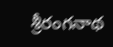శ్రీరంగనాథ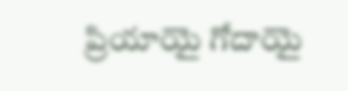ప్రియాయై గోదాయై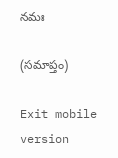నమః

(సమాప్తం)

Exit mobile version